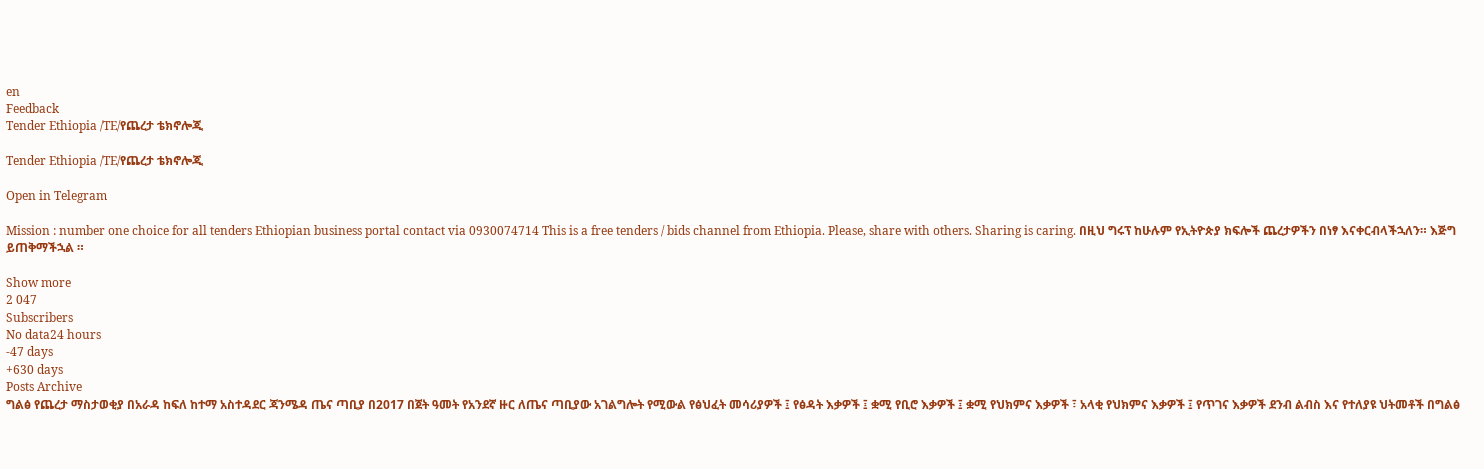en
Feedback
Tender Ethiopia /TE/የጨረታ ቴክኖሎጂ

Tender Ethiopia /TE/የጨረታ ቴክኖሎጂ

Open in Telegram

Mission : number one choice for all tenders Ethiopian business portal contact via 0930074714 This is a free tenders / bids channel from Ethiopia. Please, share with others. Sharing is caring. በዚህ ግሩፕ ከሁሉም የኢትዮጵያ ክፍሎች ጨረታዎችን በነፃ እናቀርብላችኋለን። እጅግ ይጠቅማችኋል ።

Show more
2 047
Subscribers
No data24 hours
-47 days
+630 days
Posts Archive
ግልፅ የጨረታ ማስታወቂያ በአራዳ ከፍለ ከተማ አስተዳደር ጃንሜዳ ጤና ጣቢያ በ2017 በጀት ዓመት የአንደኛ ዙር ለጤና ጣቢያው አገልግሎት የሚውል የፅህፈት መሳሪያዎች ፤ የፅዳት እቃዎች ፤ ቋሚ የቢሮ እቃዎች ፤ ቋሚ የህክምና እቃዎች ፣ አላቂ የህክምና እቃዎች ፤ የጥገና እቃዎች ደንብ ልብስ እና የተለያዩ ህትመቶች በግልፅ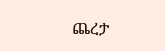ጨረታ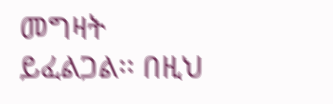መግዛት ይፈልጋል፡፡ በዚህ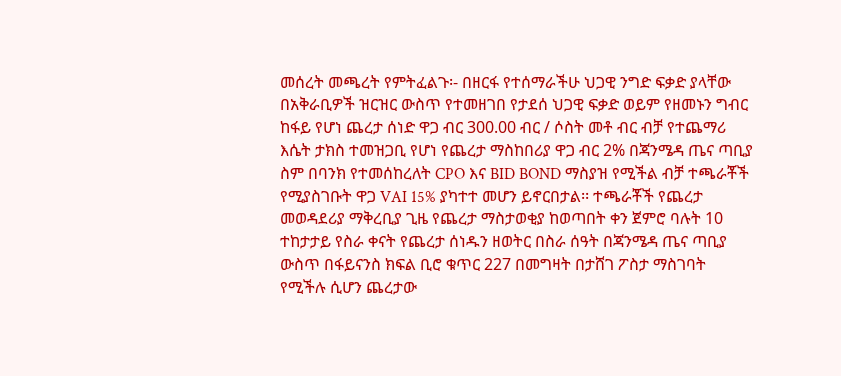መሰረት መጫረት የምትፈልጉ፡- በዘርፋ የተሰማራችሁ ህጋዊ ንግድ ፍቃድ ያላቸው በአቅራቢዎች ዝርዝር ውስጥ የተመዘገበ የታደሰ ህጋዊ ፍቃድ ወይም የዘመኑን ግብር ከፋይ የሆነ ጨረታ ሰነድ ዋጋ ብር 300.00 ብር / ሶስት መቶ ብር ብቻ የተጨማሪ እሴት ታክስ ተመዝጋቢ የሆነ የጨረታ ማስከበሪያ ዋጋ ብር 2% በጃንሜዳ ጤና ጣቢያ ስም በባንክ የተመሰከረለት CPO እና BID BOND ማስያዝ የሚችል ብቻ ተጫራቾች የሚያስገቡት ዋጋ VAI 15% ያካተተ መሆን ይኖርበታል፡፡ ተጫራቾች የጨረታ መወዳደሪያ ማቅረቢያ ጊዜ የጨረታ ማስታወቂያ ከወጣበት ቀን ጀምሮ ባሉት 10 ተከታታይ የስራ ቀናት የጨረታ ሰነዱን ዘወትር በስራ ሰዓት በጃንሜዳ ጤና ጣቢያ ውስጥ በፋይናንስ ክፍል ቢሮ ቁጥር 227 በመግዛት በታሸገ ፖስታ ማስገባት የሚችሉ ሲሆን ጨረታው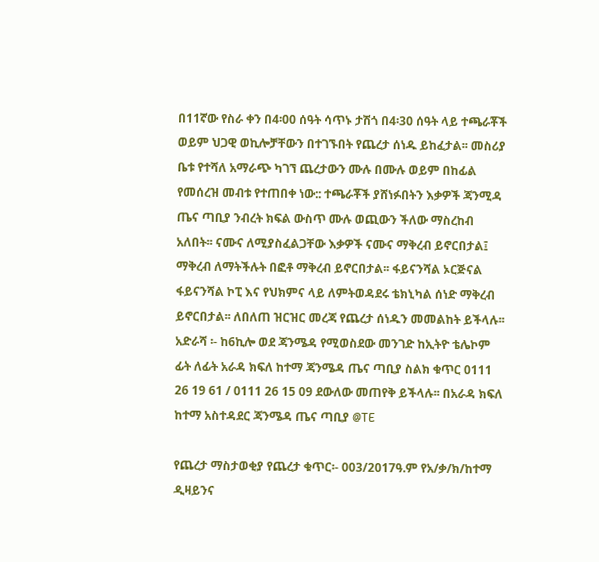በ11ኛው የስራ ቀን በ4፡00 ሰዓት ሳጥኑ ታሽጎ በ4፡30 ሰዓት ላይ ተጫራቾች ወይም ህጋዊ ወኪሎቻቸውን በተገኙበት የጨረታ ሰነዱ ይከፈታል፡፡ መስሪያ ቤቱ የተሻለ አማራጭ ካገኘ ጨረታውን ሙሉ በሙሉ ወይም በከፊል የመሰረዝ መብቱ የተጠበቀ ነው:: ተጫራቾች ያሸነፉበትን እቃዎች ጃንሚዳ ጤና ጣቢያ ንብረት ክፍል ውስጥ ሙሉ ወጪውን ችለው ማስረከብ አለበት፡፡ ናሙና ለሚያስፈልጋቸው እቃዎች ናሙና ማቅረብ ይኖርበታል፤ ማቅረብ ለማትችሉት በፎቶ ማቅረብ ይኖርበታል፡፡ ፋይናንሻል ኦርጅናል ፋይናንሻል ኮፒ እና የህክምና ላይ ለምትወዳደሩ ቴክኒካል ሰነድ ማቅረብ ይኖርበታል፡፡ ለበለጠ ዝርዝር መረጃ የጨረታ ሰነዱን መመልከት ይችላሉ፡፡ አድራሻ ፡- ከ6ኪሎ ወደ ጃንሜዳ የሚወስደው መንገድ ከኢትዮ ቴሌኮም ፊት ለፊት አራዳ ክፍለ ከተማ ጃንሜዳ ጤና ጣቢያ ስልክ ቁጥር 0111 26 19 61 / 0111 26 15 09 ደውለው መጠየቅ ይችላሉ፡፡ በአራዳ ክፍለ ከተማ አስተዳደር ጃንሜዳ ጤና ጣቢያ @TE

የጨረታ ማስታወቂያ የጨረታ ቁጥር፡- 003/2017ዓ.ም የአ/ቃ/ክ/ከተማ ዲዛይንና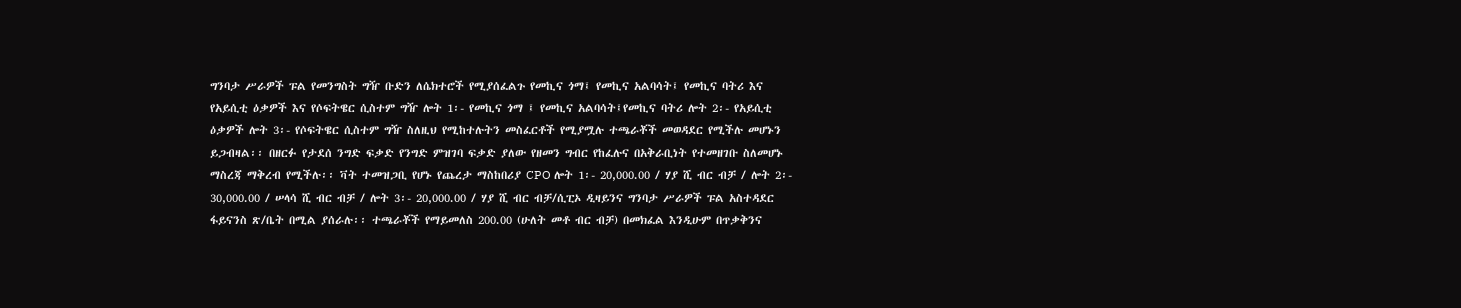ግንባታ ሥራዎች ፑል የመንግስት ግዥ ቡድን ለሴክተሮች የሚያሰፈልጉ የመኪና ጎማ፤ የመኪና አልባሳት፤ የመኪና ባትሪ እና የአይሲቲ ዕቃዎች እና የሶፍትዌር ሲስተም ግዥ ሎት 1፡- የመኪና ጎማ ፤ የመኪና አልባሳት፤የመኪና ባትሪ ሎት 2፡- የአይሲቲ ዕቃዎች ሎት 3፡- የሶፍትዌር ሲስተም ግዥ ስለዚህ የሚከተሉትን መስፈርቶች የሚያሟሉ ተጫራቾች መወዳደር የሚችሉ መሆኑን ይጋብዛል፡፡ በዘርፉ የታደሰ ንግድ ፍቃድ የንግድ ምዝገባ ፍቃድ ያለው የዘመን ግብር የከፈሉና በአቅራቢነት የተመዘገቡ ስለመሆኑ ማስረጃ ማቅረብ የሚችሉ፡፡ ቫት ተመዝጋቢ የሆኑ የጨረታ ማስከበሪያ CPO ሎት 1፡- 20,000.00 / ሃያ ሺ ብር ብቻ / ሎት 2፡- 30,000.00 / ሠላሳ ሺ ብር ብቻ / ሎት 3፡- 20,000.00 / ሃያ ሺ ብር ብቻ/ሲፒኦ ዲዛይንና ግንባታ ሥራዎች ፑል አስተዳደር ፋይናንስ ጽ/ቤት በሚል ያሰራሉ፡፡ ተጫራቾች የማይመለስ 200.00 (ሁለት መቶ ብር ብቻ) በመክፈል እንዲሁም በጥቃቅንና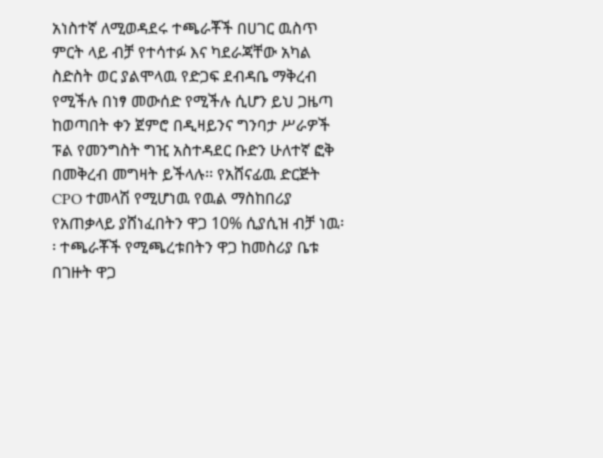አነስተኛ ለሚወዳደሩ ተጫራቾች በሀገር ዉስጥ ምርት ላይ ብቻ የተሳተፉ እና ካደራጃቸው አካል ስድስት ወር ያልሞላዉ የድጋፍ ደብዳቤ ማቅረብ የሚችሉ በነፃ መውሰድ የሚችሉ ሲሆን ይህ ጋዜጣ ከወጣበት ቀን ጀምሮ በዲዛይንና ግንባታ ሥራዎች ፑል የመንግስት ግዢ አስተዳደር ቡድን ሁለተኛ ፎቅ በመቅረብ መግዛት ይችላሉ፡፡ የአሸናፊዉ ድርጅት CPO ተመላሽ የሚሆነዉ የዉል ማስከበሪያ የአጠቃላይ ያሸነፈበትን ዋጋ 10% ሲያሲዝ ብቻ ነዉ፡፡ ተጫራቾች የሚጫረቱበትን ዋጋ ከመስሪያ ቤቱ በገዙት ዋጋ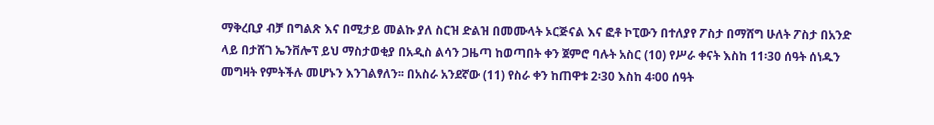ማቅረቢያ ብቻ በግልጽ እና በሚታይ መልኩ ያለ ስርዝ ድልዝ በመሙላት ኦርጅናል እና ፎቶ ኮፒውን በተለያየ ፖስታ በማሸግ ሁለት ፖስታ በአንድ ላይ በታሸገ ኤንቨሎፕ ይህ ማስታወቂያ በአዲስ ልሳን ጋዜጣ ከወጣበት ቀን ጀምሮ ባሉት አስር (10) የሥራ ቀናት እስከ 11፡30 ሰዓት ሰነዱን መግዛት የምትችሉ መሆኑን እንገልፃለን፡፡ በአስራ አንደኛው (11) የስራ ቀን ከጠዋቱ 2፡30 እስከ 4፡00 ሰዓት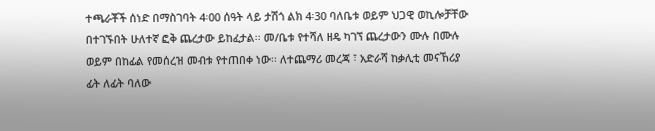ተጫራቾች ሰነድ በማስገባት 4፡00 ሰዓት ላይ ታሽጎ ልክ 4፡30 ባለቤቱ ወይም ህጋዊ ወኪሎቻቸው በተገኙበት ሁለተኛ ፎቅ ጨረታው ይከፈታል፡፡ መ/ቤቱ የተሻለ ዘዴ ካገኘ ጨረታውን ሙሉ በሙሉ ወይም በከፊል የመሰረዝ መብቱ የተጠበቀ ነው፡፡ ለተጨማሪ መረጃ ፣ አድራሻ ከቃሊቲ መናኸሪያ ፊት ለፊት ባለው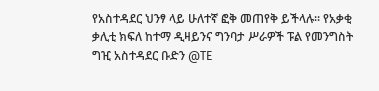የአስተዳደር ህንፃ ላይ ሁለተኛ ፎቅ መጠየቅ ይችላሉ፡፡ የአቃቂ ቃሊቲ ክፍለ ከተማ ዲዛይንና ግንባታ ሥራዎች ፑል የመንግስት ግዢ አስተዳደር ቡድን @TE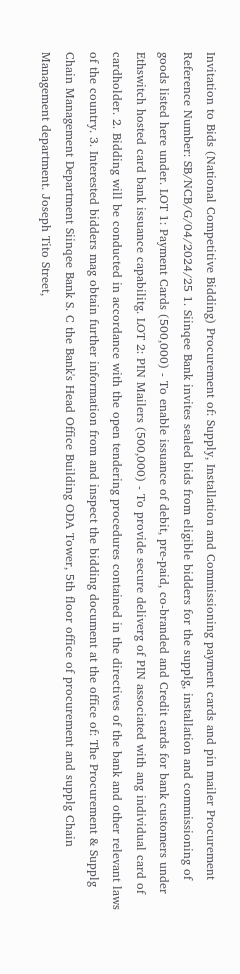Invitation to Bids (National Competitive Bidding) Procurement of: Supply, Installation and Commissioning payment cards and pin mailer Procurement Reference Number: SB/NCB/G/04/2024/25 1. Siinqee Bank invites sealed bids from eligible bidders for the supplg, installation and commissioning of goods listed here under. LOT 1: Payment Cards (500,000) - To enable issuance of debit, pre-paid, co-branded and Credit cards for bank customers under Ethswitch hosted card bank issuance capabilitg. LOT 2: PIN Mailers (500,000) - To provide secure deliverg of PIN associated with ang individual card of cardholder. 2. Bidding will be conducted in accordance with the open tendering procedures contained in the directives of the bank and other relevant laws of the country. 3. Interested bidders mag obtain further information from and inspect the bidding document at the office of: The Procurement & Supplg Chain Management Department Siinqee Bank S. C the Bank's Head Office Building ODA Tower, 5th floor office of procurement and supplg Chain Management department. Joseph Tito Street,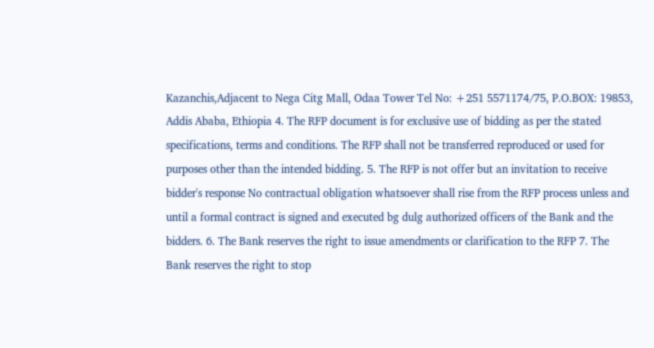Kazanchis,Adjacent to Nega Citg Mall, Odaa Tower Tel No: +251 5571174/75, P.O.BOX: 19853, Addis Ababa, Ethiopia 4. The RFP document is for exclusive use of bidding as per the stated specifications, terms and conditions. The RFP shall not be transferred reproduced or used for purposes other than the intended bidding. 5. The RFP is not offer but an invitation to receive bidder's response No contractual obligation whatsoever shall rise from the RFP process unless and until a formal contract is signed and executed bg dulg authorized officers of the Bank and the bidders. 6. The Bank reserves the right to issue amendments or clarification to the RFP 7. The Bank reserves the right to stop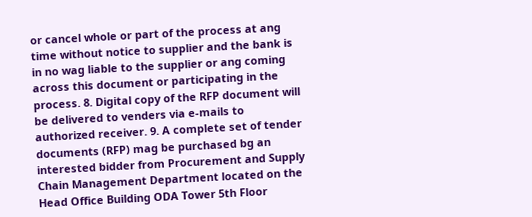or cancel whole or part of the process at ang time without notice to supplier and the bank is in no wag liable to the supplier or ang coming across this document or participating in the process. 8. Digital copy of the RFP document will be delivered to venders via e-mails to authorized receiver. 9. A complete set of tender documents (RFP) mag be purchased bg an interested bidder from Procurement and Supply Chain Management Department located on the Head Office Building ODA Tower 5th Floor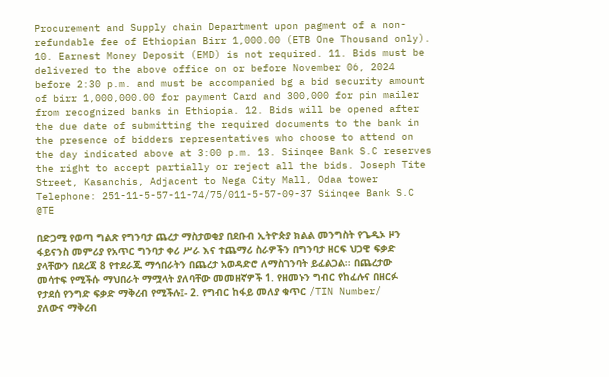Procurement and Supply chain Department upon pagment of a non-refundable fee of Ethiopian Birr 1,000.00 (ETB One Thousand only). 10. Earnest Money Deposit (EMD) is not required. 11. Bids must be delivered to the above office on or before November 06, 2024 before 2:30 p.m. and must be accompanied bg a bid security amount of birr 1,000,000.00 for payment Card and 300,000 for pin mailer from recognized banks in Ethiopia. 12. Bids will be opened after the due date of submitting the required documents to the bank in the presence of bidders representatives who choose to attend on the day indicated above at 3:00 p.m. 13. Siinqee Bank S.C reserves the right to accept partially or reject all the bids. Joseph Tite Street, Kasanchis, Adjacent to Nega City Mall, Odaa tower Telephone: 251-11-5-57-11-74/75/011-5-57-09-37 Siinqee Bank S.C @TE

በድጋሚ የወጣ ግልጽ የግንባታ ጨረታ ማስታወቂያ በደቡብ ኢትዮጵያ ክልል መንግስት የጌዲኦ ዞን ፋይናንስ መምሪያ የአጥር ግንባታ ቀሪ ሥራ እና ተጨማሪ ስራዎችን በግንባታ ዘርፍ ህጋዊ ፍቃድ ያላቸውን በደረጃ 8 የተደራጁ ማኅበራትን በጨረታ አወዳድሮ ለማስገንባት ይፈልጋል፡፡ በጨረታው መሳተፍ የሚችሱ ማህበራት ማሟላት ያለባቸው መመዘኛዎች 1. የዘመኑን ግብር የከፈሉና በዘርፉ የታደሰ የንግድ ፍቃድ ማቅረብ የሚችሉ፤- 2. የግብር ከፋይ መለያ ቁጥር /TIN Number/ ያለውና ማቅረብ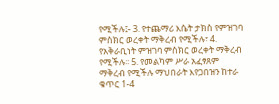የሚችሉ፤- 3. የተጨማሪ እሴት ታክስ የምዝገባ ምስክር ወረቀት ማቅረብ የሚችሉ፣ 4. የአቅራቢነት ምዝገባ ምስክር ወረቀት ማቅረብ የሚችሉ፡፡ 5. የመልካም ሥራ አፈፃጸም ማቅረብ የሚችሉ ማህበራት እየጋበዝን ከተራ ቁጥር 1-4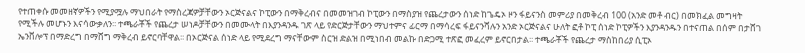የተጠቀሱ መመዘኛዎችን የሚያሟሉ ማህበራት የማስረጃዎቻቸውን ኦርጅናልና ኮፒውን በማቅረብና በመመዝገብ ኮፒውን በማስያዝ የጨረታውን ሰነድ ከጌዴኦ ዞን ፋይናንስ መምሪያ በመቅረብ 100 (አንድ መቶ ብር) በመክፈል መግዛት የሚችሉ መሆኑን እናሳውቃለን፡፡ ተጫራቾች የጨረታ ሠነዶቻቸውን በመሙላት በእያንዳንዱ ገጽ ላይ የድርጅታቸውን ማህተምና ፊርማ በማሳረፍ ፋይናንሻሉን አንድ ኦርጅናልና ሁለት ፎቶ ኮፒ ሰነድ ኮፒዎችን እያንዳንዱን በተናጠል በሰም በታሸገ ኤንቨሎፕ በማድረግ በማሸግ ማቅረብ ይኖርባቸዋል፡፡ በኦርጅናል ሰነድ ላይ የሚደረግ ማናቸውም ስርዝ ድልዝ በሚነበብ መልኩ በድጋሚ ተጽፎ መፈረም ይኖርበታል፡፡ ተጫራቾች የጨረታ ማስከበሪያ ሲፒኦ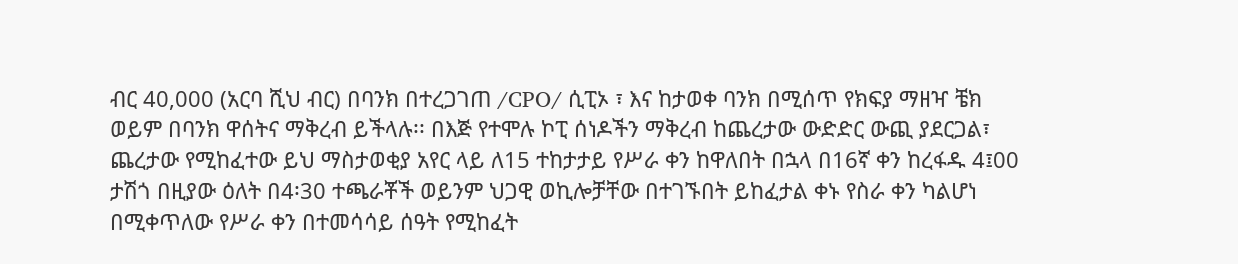ብር 40,000 (አርባ ሺህ ብር) በባንክ በተረጋገጠ /CPO/ ሲፒኦ ፣ እና ከታወቀ ባንክ በሚሰጥ የክፍያ ማዘዣ ቼክ ወይም በባንክ ዋሰትና ማቅረብ ይችላሉ፡፡ በእጅ የተሞሉ ኮፒ ሰነዶችን ማቅረብ ከጨረታው ውድድር ውጪ ያደርጋል፣ ጨረታው የሚከፈተው ይህ ማስታወቂያ አየር ላይ ለ15 ተከታታይ የሥራ ቀን ከዋለበት በኋላ በ16ኛ ቀን ከረፋዱ 4፤00 ታሽጎ በዚያው ዕለት በ4፡30 ተጫራቾች ወይንም ህጋዊ ወኪሎቻቸው በተገኙበት ይከፈታል ቀኑ የስራ ቀን ካልሆነ በሚቀጥለው የሥራ ቀን በተመሳሳይ ሰዓት የሚከፈት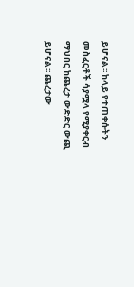ይሆናል፡፡ ከላይ የተጠቀሱትን መስፈርቶች ሳያሟላ የሚያቀርብ ማህበር ከጨረታ ውድድር ውጪ ይሆናል፡፡ ጨረታው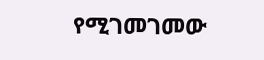የሚገመገመው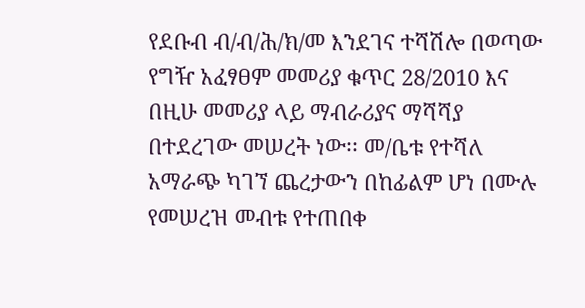የደቡብ ብ/ብ/ሕ/ክ/መ እንደገና ተሻሽሎ በወጣው የግዥ አፈፃፀም መመሪያ ቁጥር 28/2010 እና በዚሁ መመሪያ ላይ ማብራሪያና ማሻሻያ በተደረገው መሠረት ነው፡፡ መ/ቤቱ የተሻለ አማራጭ ካገኘ ጨረታውን በከፊልም ሆነ በሙሉ የመሠረዝ መብቱ የተጠበቀ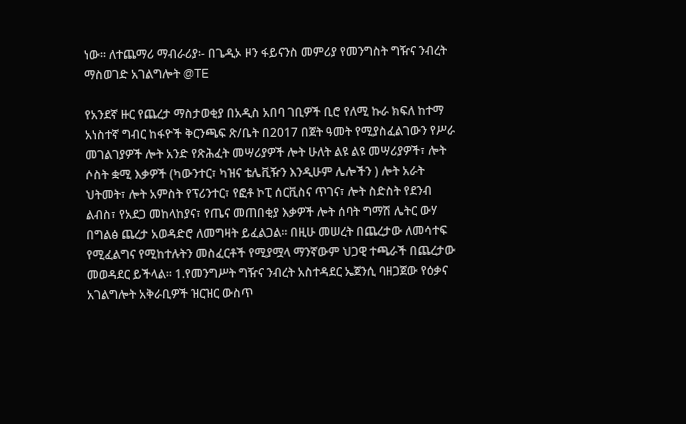ነው፡፡ ለተጨማሪ ማብራሪያ፡- በጌዲኦ ዞን ፋይናንስ መምሪያ የመንግስት ግዥና ንብረት ማስወገድ አገልግሎት @TE

የአንደኛ ዙር የጨረታ ማስታወቂያ በአዲስ አበባ ገቢዎች ቢሮ የለሚ ኩራ ክፍለ ከተማ አነስተኛ ግብር ከፋዮች ቅርንጫፍ ጽ/ቤት በ2017 በጀት ዓመት የሚያስፈልገውን የሥራ መገልገያዎች ሎት አንድ የጽሕፈት መሣሪያዎች ሎት ሁለት ልዩ ልዩ መሣሪያዎች፣ ሎት ሶስት ቋሚ እቃዎች (ካውንተር፣ ካዝና ቴሌቪዥን እንዲሁም ሌሎችን ) ሎት አራት ህትመት፣ ሎት አምስት የፕሪንተር፣ የፎቶ ኮፒ ሰርቪስና ጥገና፣ ሎት ስድስት የደንብ ልብስ፣ የአደጋ መከላከያና፣ የጤና መጠበቂያ እቃዎች ሎት ሰባት ግማሽ ሌትር ውሃ በግልፅ ጨረታ አወዳድሮ ለመግዛት ይፈልጋል፡፡ በዚሁ መሠረት በጨረታው ለመሳተፍ የሚፈልግና የሚከተሉትን መስፈርቶች የሚያሟላ ማንኛውም ህጋዊ ተጫራች በጨረታው መወዳደር ይችላል፡፡ 1.የመንግሥት ግዥና ንብረት አስተዳደር ኤጀንሲ ባዘጋጀው የዕቃና አገልግሎት አቅራቢዎች ዝርዝር ውስጥ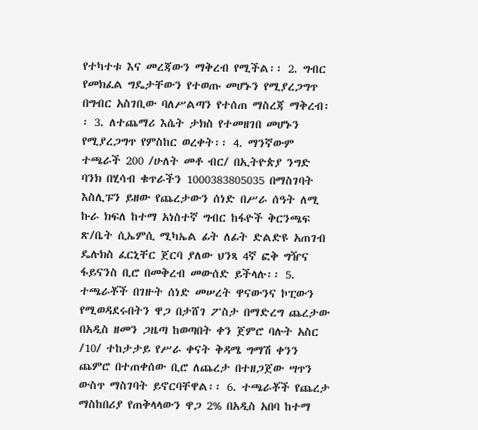የተካተቱ እና መረጃውን ማቅረብ የሚችል፡፡ 2. ግብር የመክፈል ግዴታቸውን የተወጡ መሆኑን የሚያረጋግጥ በግብር አስገቢው ባለሥልጣን የተሰጠ ማስረጃ ማቅረብ፡፡ 3. ለተጨማሪ እሴት ታክስ የተመዘገበ መሆኑን የሚያረጋግጥ የምስከር ወረቀት፡፡ 4. ማንኛውም ተጫራች 200 /ሁለት መቶ ብር/ በኢትዮጵያ ንግድ ባንክ በሂሳብ ቁጥራችን 1000383805035 በማስገባት እስሊፑን ይዘው የጨረታውን ሰነድ በሥራ ሰዓት ለሚ ኩራ ክፍለ ከተማ አነስተኛ ግብር ከፋዮች ቅርንጫፍ ጽ/ቤት ሲኤምሲ ሚካኤል ፊት ለፊት ድልድዩ አጠገብ ዴሉክስ ፈርኒቸር ጀርባ ያለው ህንጻ 4ኛ ፎቅ ግዥና ፋይናንስ ቢሮ በመቅረብ መውሰድ ይችላሉ፡፡ 5. ተጫራቾች በገዙት ሰነድ መሠረት ዋናውንና ኮፒውን የሚወዳደሩበትን ዋጋ በታሸገ ፖስታ በማድረግ ጨረታው በአዲስ ዘመን ጋዜጣ ከወጣበት ቀን ጀምሮ ባሉት አስር /10/ ተከታታይ የሥራ ቀናት ቅዳሜ ግማሽ ቀንን ጨምሮ በተጠቀሰው ቢሮ ለጨረታ በተዘጋጀው ሣጥን ውስጥ ማስገባት ይኖርባቸዋል፡፡ 6. ተጫራቾች የጨረታ ማስከበሪያ የጠቅላላውን ዋጋ 2% በአዲስ አበባ ከተማ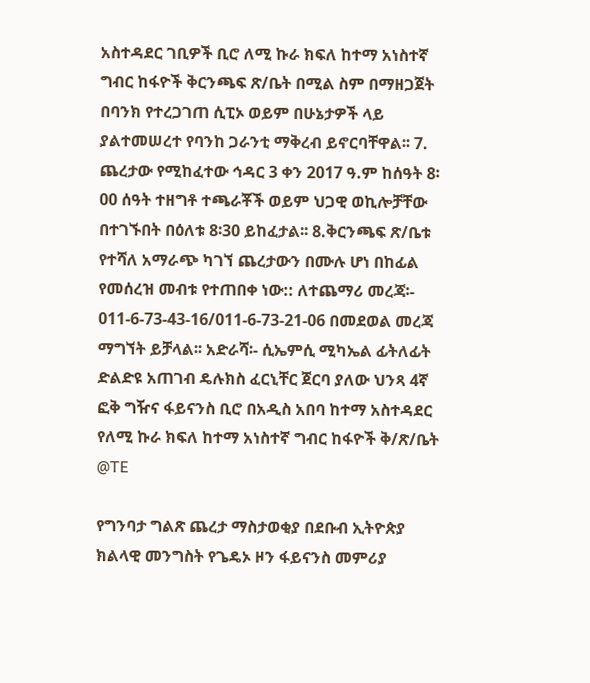አስተዳደር ገቢዎች ቢሮ ለሚ ኩራ ክፍለ ከተማ አነስተኛ ግብር ከፋዮች ቅርንጫፍ ጽ/ቤት በሚል ስም በማዘጋጀት በባንክ የተረጋገጠ ሲፒኦ ወይም በሁኔታዎች ላይ ያልተመሠረተ የባንከ ጋራንቲ ማቅረብ ይኖርባቸዋል፡፡ 7. ጨረታው የሚከፈተው ኅዳር 3 ቀን 2017 ዓ.ም ከሰዓት 8፡00 ሰዓት ተዘግቶ ተጫራቾች ወይም ህጋዊ ወኪሎቻቸው በተገኙበት በዕለቱ 8፡30 ይከፈታል፡፡ 8.ቅርንጫፍ ጽ/ቤቱ የተሻለ አማራጭ ካገኘ ጨረታውን በሙሉ ሆነ በከፊል የመሰረዝ መብቱ የተጠበቀ ነው:: ለተጨማሪ መረጃ፡- 011-6-73-43-16/011-6-73-21-06 በመደወል መረጃ ማግኘት ይቻላል፡፡ አድራሻ፡- ሲኤምሲ ሚካኤል ፊትለፊት ድልድዩ አጠገብ ዴሉክስ ፈርኒቸር ጀርባ ያለው ህንጻ 4ኛ ፎቅ ግዥና ፋይናንስ ቢሮ በአዲስ አበባ ከተማ አስተዳደር የለሚ ኩራ ክፍለ ከተማ አነስተኛ ግብር ከፋዮች ቅ/ጽ/ቤት @TE

የግንባታ ግልጽ ጨረታ ማስታወቂያ በደቡብ ኢትዮጵያ ክልላዊ መንግስት የጌዴኦ ዞን ፋይናንስ መምሪያ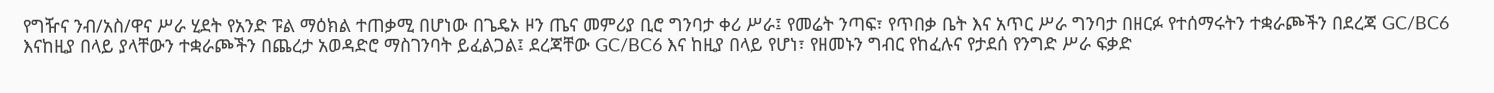የግዥና ንብ/አስ/ዋና ሥራ ሂደት የአንድ ፑል ማዕክል ተጠቃሚ በሆነው በጌዴኦ ዞን ጤና መምሪያ ቢሮ ግንባታ ቀሪ ሥራ፤ የመሬት ንጣፍ፣ የጥበቃ ቤት እና አጥር ሥራ ግንባታ በዘርፉ የተሰማሩትን ተቋራጮችን በደረጃ GC/BC6 እናከዚያ በላይ ያላቸውን ተቋራጮችን በጨረታ አወዳድሮ ማስገንባት ይፈልጋል፤ ደረጃቸው GC/BC6 እና ከዚያ በላይ የሆነ፣ የዘመኑን ግብር የከፈሉና የታደሰ የንግድ ሥራ ፍቃድ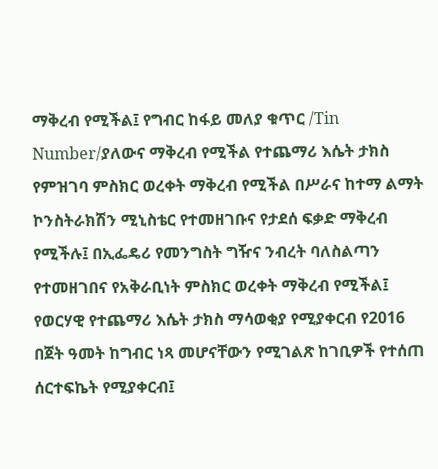ማቅረብ የሚችል፤ የግብር ከፋይ መለያ ቁጥር /Tin Number/ያለውና ማቅረብ የሚችል የተጨማሪ እሴት ታክስ የምዝገባ ምስክር ወረቀት ማቅረብ የሚችል በሥራና ከተማ ልማት ኮንስትራክሽን ሚኒስቴር የተመዘገቡና የታደሰ ፍቃድ ማቅረብ የሚችሉ፤ በኢፌዴሪ የመንግስት ግዥና ንብረት ባለስልጣን የተመዘገበና የአቅራቢነት ምስክር ወረቀት ማቅረብ የሚችል፤ የወርሃዊ የተጨማሪ እሴት ታክስ ማሳወቂያ የሚያቀርብ የ2016 በጀት ዓመት ከግብር ነጻ መሆናቸውን የሚገልጽ ከገቢዎች የተሰጠ ሰርተፍኬት የሚያቀርብ፤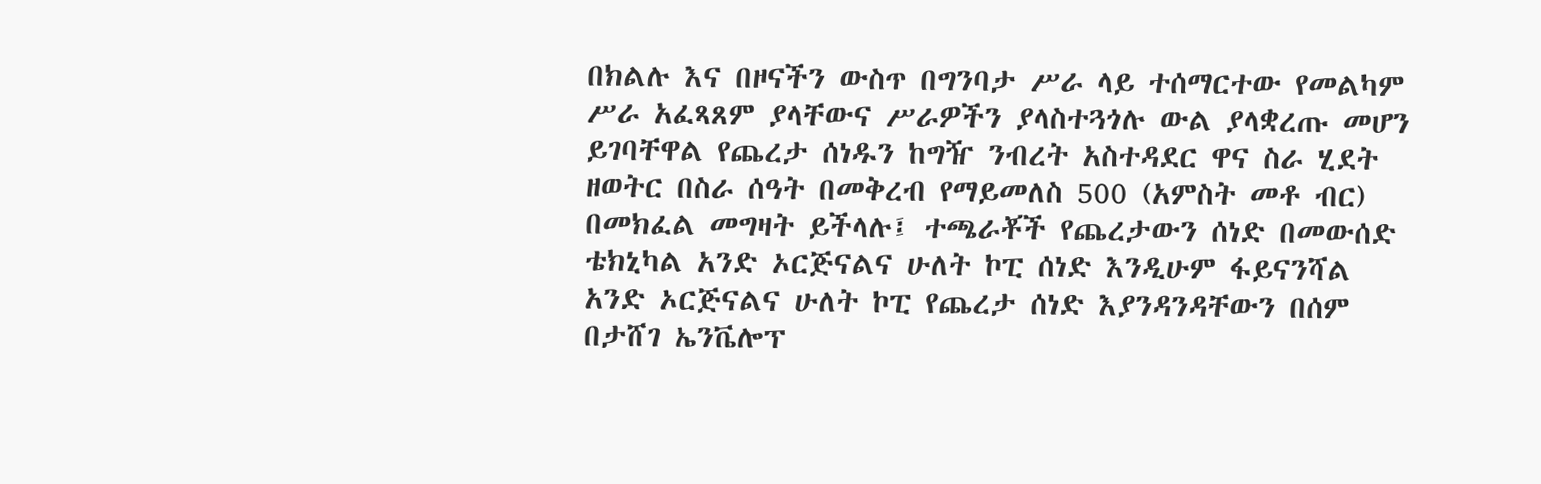በክልሉ እና በዞናችን ውስጥ በግንባታ ሥራ ላይ ተሰማርተው የመልካም ሥራ አፈጻጸም ያላቸውና ሥራዎችን ያላስተጓጎሉ ውል ያላቋረጡ መሆን ይገባቸዋል የጨረታ ሰነዱን ከግዥ ንብረት አስተዳደር ዋና ስራ ሂደት ዘወትር በስራ ሰዓት በመቅረብ የማይመለስ 500 (አምስት መቶ ብር) በመክፈል መግዛት ይችላሉ፤ ተጫራቾች የጨረታውን ሰነድ በመውሰድ ቴክኒካል አንድ ኦርጅናልና ሁለት ኮፒ ሰነድ እንዲሁም ፋይናንሻል አንድ ኦርጅናልና ሁለት ኮፒ የጨረታ ሰነድ እያንዳንዳቸውን በሰም በታሸገ ኤንቬሎፕ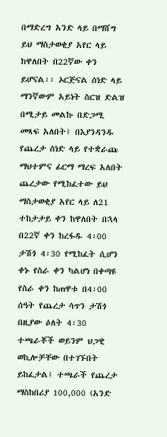በማድረግ አንድ ላይ በማሸግ ይህ ማስታወቂያ አየር ላይ ከዋለበት በ22ኛው ቀን ይሆናል፡፡ ኦርጅናል ሰነድ ላይ ማንኛውም አይነት ስርዝ ድልዝ በሚታይ መልኩ በድጋሚ መጻፍ አለበት፤ በእያንዳንዱ የጨረታ ሰነድ ላይ የተቋራጩ ማህተምና ፊርማ ማረፍ አለበት ጨረታው የሚከፈተው ይህ ማስታወቂያ አየር ላይ ለ21 ተከታታይ ቀን ከዋለበት በኋላ በ22ኛ ቀን ከረፋዱ 4፡00 ታሽጎ 4፡30 የሚከፈት ሲሆን ቀኑ የስራ ቀን ካልሆነ በቀጣዩ የስራ ቀን ከጠዋቱ በ4፡00 ሰዓት የጨረታ ሳጥን ታሽጎ በዚያው ዕለት 4፡30 ተጫራቾች ወይንም ህጋዊ ወኪሎቻቸው በተገኙበት ይከፈታል፤ ተጫራች የጨረታ ማስከበሪያ 100,000 (አንድ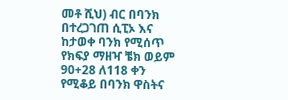መቶ ሺህ) ብር በባንክ በተረጋገጠ ሲፒኦ እና ከታወቀ ባንክ የሚሰጥ የክፍያ ማዘዣ ቼክ ወይም 90+28 ለ118 ቀን የሚቆይ በባንክ ዋስትና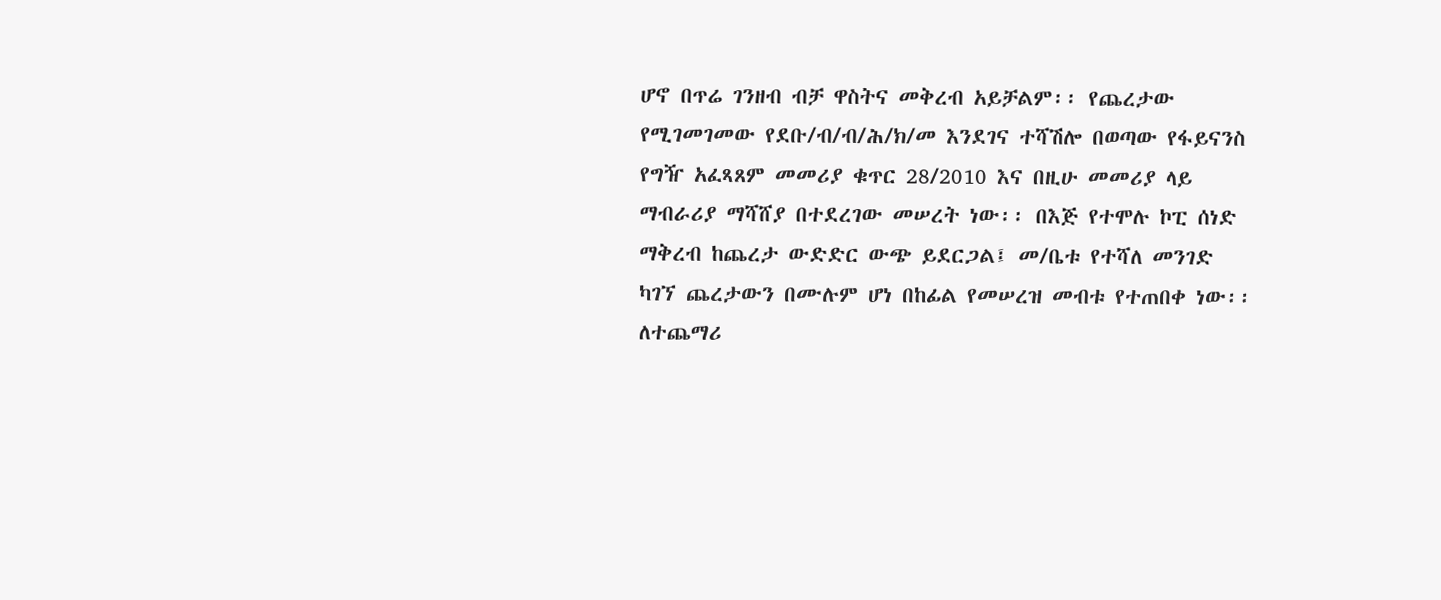ሆኖ በጥሬ ገንዘብ ብቻ ዋስትና መቅረብ አይቻልም፡፡ የጨረታው የሚገመገመው የደቡ/ብ/ብ/ሕ/ክ/መ እንደገና ተሻሽሎ በወጣው የፋይናንስ የግዥ አፈጻጸም መመሪያ ቁጥር 28/2010 እና በዚሁ መመሪያ ላይ ማብራሪያ ማሻሸያ በተደረገው መሠረት ነው፡፡ በእጅ የተሞሉ ኮፒ ሰነድ ማቅረብ ከጨረታ ውድድር ውጭ ይደርጋል፤ መ/ቤቱ የተሻለ መንገድ ካገኘ ጨረታውን በሙሉም ሆነ በከፊል የመሠረዝ መብቱ የተጠበቀ ነው፡፡ ለተጨማሪ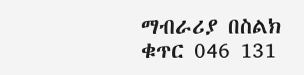ማብራሪያ በስልክ ቁጥር 046 131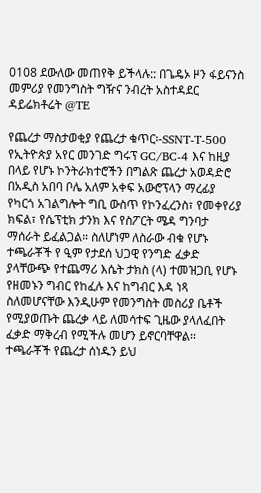0108 ደውለው መጠየቅ ይችላሉ:: በጌዴኦ ዞን ፋይናንስ መምሪያ የመንግስት ግዥና ንብረት አስተዳደር ዳይሬክቶሬት @TE

የጨረታ ማስታወቂያ የጨረታ ቁጥር፡-SSNT-T-500 የኢትዮጵያ አየር መንገድ ግሩፕ GC/BC-4 እና ከዚያ በላይ የሆኑ ኮንትራክተሮችን በግልጽ ጨረታ አወዳድሮ በአዲስ አበባ ቦሌ አለም አቀፍ አውሮፕላን ማረፊያ የካርጎ አገልግሎት ግቢ ውስጥ የኮንፈረንስ፣ የመቀየሪያ ክፍል፣ የሴፕቲክ ታንክ እና የስፖርት ሜዳ ግንባታ ማሰራት ይፈልጋል። ስለሆነም ለስራው ብቁ የሆኑ ተጫራቾች የ ዒም የታደሰ ህጋዊ የንግድ ፈቃድ ያላቸውጭ የተጨማሪ እሴት ታክስ (ላ) ተመዝጋቢ የሆኑ የዘመኑን ግብር የከፈሉ እና ከግብር እዳ ነጻ ስለመሆናቸው እንዲሁም የመንግስት መስሪያ ቤቶች የሚያወጡት ጨረቃ ላይ ለመሳተፍ ጊዜው ያላለፈበት ፈቃድ ማቅረብ የሚችሉ መሆን ይኖርባቸዋል፡፡ ተጫራቾች የጨረታ ሰነዱን ይህ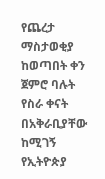የጨረታ ማስታወቂያ ከወጣበት ቀን ጀምሮ ባሉት የስራ ቀናት በአቅራቢያቸው ከሚገኝ የኢትዮጵያ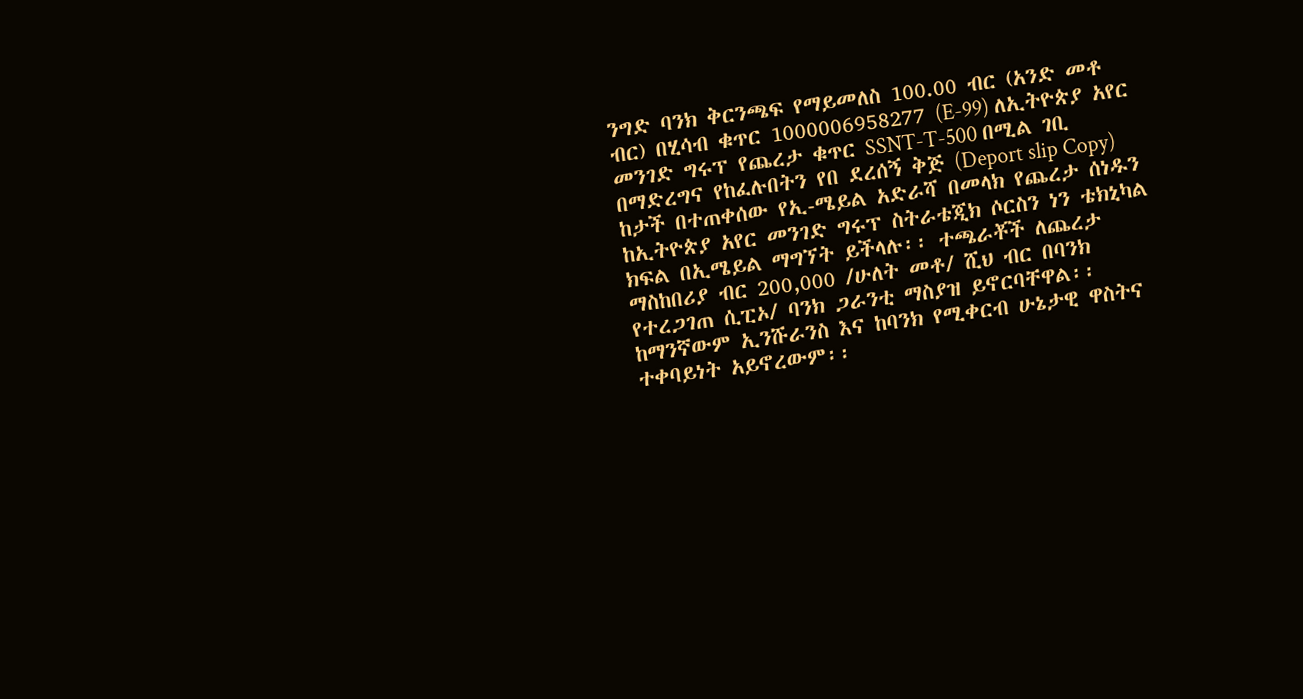ንግድ ባንክ ቅርንጫፍ የማይመለስ 100.00 ብር (አንድ መቶ ብር) በሂሳብ ቁጥር 1000006958277 (E-99) ለኢትዮጵያ አየር መንገድ ግሩፕ የጨረታ ቁጥር SSNT-T-500 በሚል ገቢ በማድረግና የከፈሉበትን የበ ደረሰኝ ቅጅ (Deport slip Copy) ከታች በተጠቀሰው የኢ-ሜይል አድራሻ በመላክ የጨረታ ሰነዱን ከኢትዮጵያ አየር መንገድ ግሩፕ ስትራቴጂክ ሶርስን ነን ቴክኒካል ክፍል በኢሜይል ማግኘት ይችላሉ፡፡ ተጫራቾች ለጨረታ ማስከበሪያ ብር 200,000 /ሁለት መቶ/ ሺህ ብር በባንክ የተረጋገጠ ሲፒኦ/ ባንክ ጋራንቲ ማስያዝ ይኖርባቸዋል፡፡ ከማንኛውም ኢንሹራንስ እና ከባንክ የሚቀርብ ሁኔታዊ ዋስትና ተቀባይነት አይኖረውም፡፡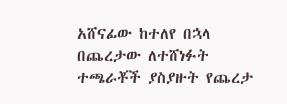አሸናፊው ከተለየ በኋላ በጨረታው ለተሸነፉት ተጫራቾች ያስያዙት የጨረታ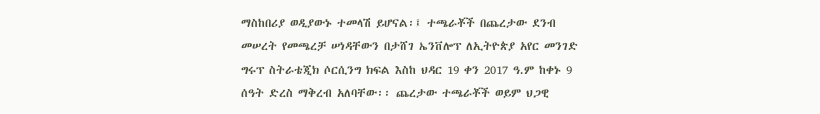ማስከበሪያ ወዲያውኑ ተመላሽ ይሆናል፡፤ ተጫራቾች በጨረታው ደንብ መሠረት የመጫረቻ ሠነዳቸውን በታሸገ ኤንቨሎፕ ለኢትዮጵያ አየር መንገድ ግሩፕ ስትራቴጂክ ሶርሲንግ ክፍል እስከ ህዳር 19 ቀን 2017 ዓ.ም ከቀኑ 9 ሰዓት ድረስ ማቅረብ አለባቸው፡፡ ጨረታው ተጫራቾች ወይም ህጋዊ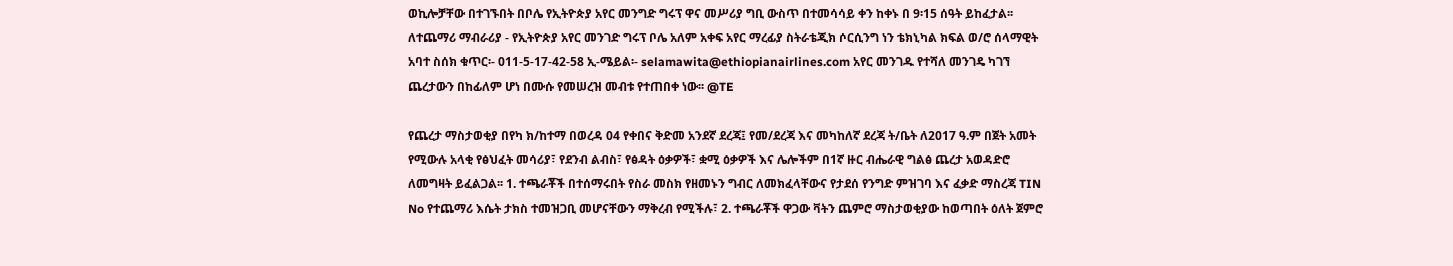ወኪሎቻቸው በተገኙበት በቦሌ የኢትዮጵያ አየር መንግድ ግሩፕ ዋና መሥሪያ ግቢ ውስጥ በተመሳሳይ ቀን ከቀኑ በ 9፡15 ሰዓት ይከፈታል፡፡ ለተጨማሪ ማብራሪያ - የኢትዮጵያ አየር መንገድ ግሩፕ ቦሌ አለም አቀፍ አየር ማረፊያ ስትራቴጂክ ሶርሲንግ ነን ቴክኒካል ክፍል ወ/ሮ ሰላማዊት አባተ ስሰክ ቁጥር፡- 011-5-17-42-58 ኢ-ሜይል፡- selamawita@ethiopianairlines.com አየር መንገዱ የተሻለ መንገዴ ካገኘ ጨረታውን በከፊለም ሆነ በሙሱ የመሠረዝ መብቱ የተጠበቀ ነው፡፡ @TE

የጨረታ ማስታወቂያ በየካ ክ/ከተማ በወረዳ 04 የቀበና ቅድመ አንደኛ ደረጃ፤ የመ/ደረጃ እና መካከለኛ ደረጃ ት/ቤት ለ2017 ዓ.ም በጀት አመት የሚውሉ አላቂ የፅህፈት መሳሪያ፣ የደንብ ልብስ፣ የፅዳት ዕቃዎች፣ ቋሚ ዕቃዎች እና ሌሎችም በ1ኛ ዙር ብሔራዊ ግልፅ ጨረታ አወዳድሮ ለመግዛት ይፈልጋል፡፡ 1. ተጫራቾች በተሰማሩበት የስራ መስክ የዘመኑን ግብር ለመክፈላቸውና የታደሰ የንግድ ምዝገባ እና ፈቃድ ማስረጃ TIN No የተጨማሪ እሴት ታክስ ተመዝጋቢ መሆናቸውን ማቅረብ የሚችሉ፣ 2. ተጫራቾች ዋጋው ቫትን ጨምሮ ማስታወቂያው ከወጣበት ዕለት ጀምሮ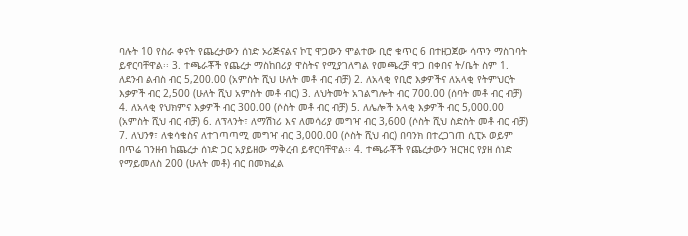ባሉት 10 የስራ ቀናት የጨረታውን ሰነድ ኦሪጅናልና ኮፒ ዋጋውን ሞልተው ቢሮ ቁጥር 6 በተዘጋጀው ሳጥን ማስገባት ይኖርባቸዋል፡፡ 3. ተጫራቾች የጨረታ ማስከበሪያ ዋስትና የሚያገለግል የመጫረቻ ዋጋ በቀበና ት/ቤት ስም 1. ለደንብ ልብስ ብር 5,200.00 (አምስት ሺህ ሁለት መቶ ብር ብቻ) 2. ለአላቂ የቢሮ እቃዎችና ለአላቂ የትምህርት እቃዎች ብር 2,500 (ሁለት ሺህ አምስት መቶ ብር) 3. ለህትመት አገልግሎት ብር 700.00 (ሰባት መቶ ብር ብቻ) 4. ለአላቂ የህክምና እቃዎች ብር 300.00 (ሶስት መቶ ብር ብቻ) 5. ለሌሎች አላቂ እቃዎች ብር 5,000.00 (አምስት ሺህ ብር ብቻ) 6. ለፕላንት፣ ለማሽነሪ እና ለመሳሪያ መግዣ ብር 3,600 (ሶስት ሺህ ስድስት መቶ ብር ብቻ) 7. ለህንፃ፣ ለቁሳቁስና ለተገጣጣሚ መግዣ ብር 3,000.00 (ሶስት ሺህ ብር) በባንክ በተረጋገጠ ሲፒኦ ወይም በጥሬ ገንዘብ ከጨረታ ሰነድ ጋር አያይዘው ማቅረብ ይኖርባቸዋል፡፡ 4. ተጫራቾች የጨረታውን ዝርዝር የያዘ ሰነድ የማይመለስ 200 (ሁለት መቶ) ብር በመክፈል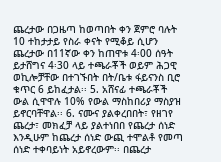ጨረታው በጋዜጣ ከወጣበት ቀን ጀምሮ ባሉት 10 ተከታታይ የስራ ቀናት የሚቆይ ሲሆን ጨረታው በ11ኛው ቀን ከጠዋቱ 4፡00 ሰዓት ይታሸግና 4፡30 ላይ ተጫራቾች ወይም ሕጋዊ ወኪሎቻቸው በተገኙበት በት/ቤቱ ፋይናንስ ቢሮ ቁጥር 6 ይከፈታል፡፡ 5. አሸናፊ ተጫራቾች ውል ሲዋዋሉ 10% የውል ማስከበሪያ ማስያዝ ይኖርባቸዋል፡፡ 6. ናሙና ያልቀረበበት፣ የዘገየ ጨረታ፣ መክፈቻ ላይ ያልተነበበ የጨረታ ሰነድ እንዲሁም ከጨረታ ሰነድ ውጪ ተሞልቶ የመጣ ሰነድ ተቀባይነት አይኖረውም፡፡ በጨረታ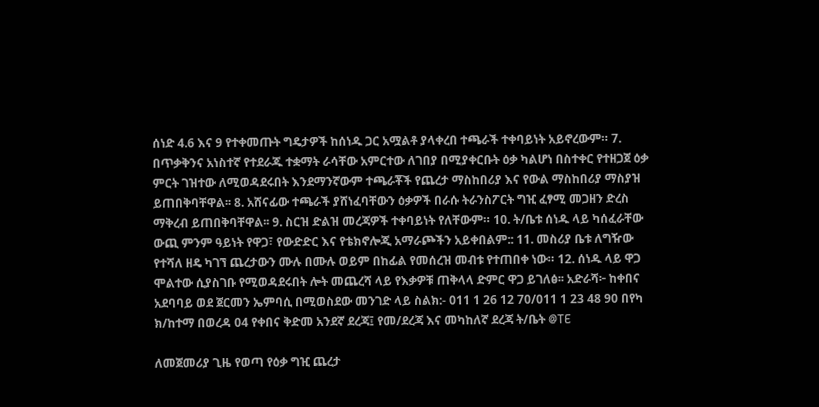ሰነድ 4.6 እና 9 የተቀመጡት ግዴታዎች ከሰነዱ ጋር አሟልቶ ያላቀረበ ተጫራች ተቀባይነት አይኖረውም። 7. በጥቃቅንና አነስተኛ የተደራጁ ተቋማት ራሳቸው አምርተው ለገበያ በሚያቀርቡት ዕቃ ካልሆነ በስተቀር የተዘጋጀ ዕቃ ምርት ገዝተው ለሚወዳደሩበት እንደማንኛውም ተጫራቾች የጨረታ ማስከበሪያ እና የውል ማስከበሪያ ማስያዝ ይጠበቅባቸዋል፡፡ 8. አሸናፊው ተጫራች ያሸነፈባቸውን ዕቃዎች በራሱ ትራንስፖርት ግዢ ፈፃሚ መጋዘን ድረስ ማቅረብ ይጠበቅባቸዋል፡፡ 9. ስርዝ ድልዝ መረጃዎች ተቀባይነት የለቸውም። 10. ት/ቤቱ ሰነዱ ላይ ካሰፈራቸው ውጪ ምንም ዓይነት የዋጋ፣ የውድድር እና የቴክኖሎጂ አማራጮችን አይቀበልም:: 11. መስሪያ ቤቱ ለግዥው የተሻለ ዘዴ ካገኘ ጨረታውን ሙሉ በሙሉ ወይም በከፊል የመሰረዝ መብቱ የተጠበቀ ነው። 12. ሰነዱ ላይ ዋጋ ሞልተው ሲያስገቡ የሚወዳደሩበት ሎት መጨረሻ ላይ የእቃዎቹ ጠቅላላ ድምር ዋጋ ይገለፅ፡፡ አድራሻ፦ ከቀበና አደባባይ ወደ ጀርመን ኤምባሲ በሚወስደው መንገድ ላይ ስልክ:- 011 1 26 12 70/011 1 23 48 90 በየካ ክ/ከተማ በወረዳ 04 የቀበና ቅድመ አንደኛ ደረጃ፤ የመ/ደረጃ እና መካከለኛ ደረጃ ት/ቤት @TE

ለመጀመሪያ ጊዜ የወጣ የዕቃ ግዢ ጨረታ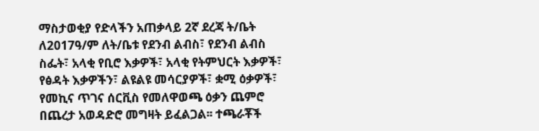ማስታወቂያ የድላችን አጠቃላይ 2ኛ ደረጃ ት/ቤት ለ2017ዓ/ም ለት/ቤቱ የደንብ ልብስ፣ የደንብ ልብስ ስፌት፣ አላቂ የቢሮ እቃዎች፣ አላቂ የትምህርት እቃዎች፣ የፅዳት እቃዎችን፣ ልዩልዩ መሳርያዎች፣ ቋሚ ዕቃዎች፣ የመኪና ጥገና ሰርቪስ የመለዋወጫ ዕቃን ጨምሮ በጨረታ አወዳድሮ መግዛት ይፈልጋል፡፡ ተጫራቾች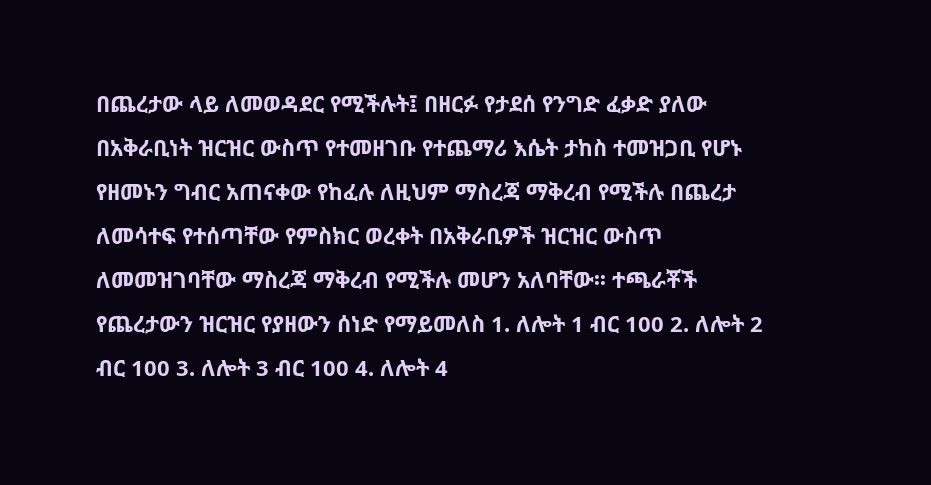በጨረታው ላይ ለመወዳደር የሚችሉት፤ በዘርፉ የታደሰ የንግድ ፈቃድ ያለው በአቅራቢነት ዝርዝር ውስጥ የተመዘገቡ የተጨማሪ እሴት ታከስ ተመዝጋቢ የሆኑ የዘመኑን ግብር አጠናቀው የከፈሉ ለዚህም ማስረጃ ማቅረብ የሚችሉ በጨረታ ለመሳተፍ የተሰጣቸው የምስክር ወረቀት በአቅራቢዎች ዝርዝር ውስጥ ለመመዝገባቸው ማስረጃ ማቅረብ የሚችሉ መሆን አለባቸው፡፡ ተጫራቾች የጨረታውን ዝርዝር የያዘውን ሰነድ የማይመለስ 1. ለሎት 1 ብር 100 2. ለሎት 2 ብር 100 3. ለሎት 3 ብር 100 4. ለሎት 4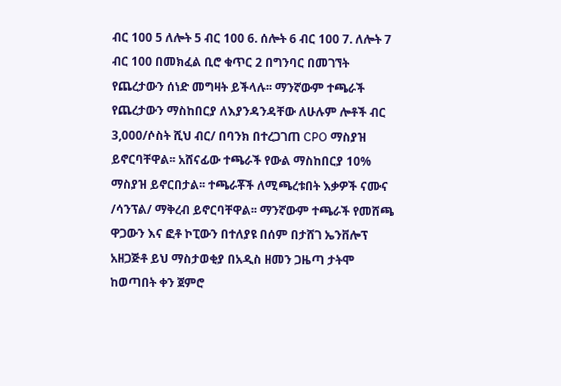ብር 100 5 ለሎት 5 ብር 100 6. ሰሎት 6 ብር 100 7. ለሎት 7 ብር 100 በመክፈል ቢሮ ቁጥር 2 በግንባር በመገኘት የጨረታውን ሰነድ መግዛት ይችላሉ፡፡ ማንኛውም ተጫራች የጨረታውን ማስከበርያ ለእያንዳንዳቸው ለሁሉም ሎቶች ብር 3,000/ሶስት ሺህ ብር/ በባንክ በተረጋገጠ CPO ማስያዝ ይኖርባቸዋል፡፡ አሸናፊው ተጫራች የውል ማስከበርያ 10% ማስያዝ ይኖርበታል፡፡ ተጫራቾች ለሚጫረቱበት እቃዎች ናሙና /ሳንፕል/ ማቅረብ ይኖርባቸዋል፡፡ ማንኛውም ተጫራች የመሸጫ ዋጋውን እና ፎቶ ኮፒውን በተለያዩ በሰም በታሸገ ኤንቨሎፕ አዘጋጅቶ ይህ ማስታወቂያ በአዲስ ዘመን ጋዜጣ ታትሞ ከወጣበት ቀን ጀምሮ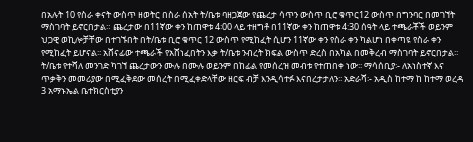በአሉት 10 የስራ ቀናት ውስጥ ዘወትር በስራ ሰአት ት/ቤቱ ባዘጋጀው የጨረታ ሳጥን ውስጥ ቢሮ ቁጥር12 ውስጥ በግንባር በመገኘት ማስገባት ይኖርበታል። ጨረታው በ11ኛው ቀን ከጠዋቱ 4፡00 ላይ ተዘግቶ በ11ኛው ቀን ከጠዋቱ 4:30 ሰዓት ላይ ተጫራቾች ወይንም ህጋዊ ወኪሎቻቸው በተገኙበት በት/ቤቱ ቢሮ ቁጥር 12 ውስጥ የሚከፈት ሲሆን 11ኛው ቀን የስራ ቀን ካልሆነ በቀጣዩ የስራ ቀን የሚከፈት ይሆናል፡፡ አሸናፊው ተጫራች የአሸነፈበትን እቃ ት/ቤቱ ንብረት ክፍል ውስጥ ድረስ በአካል በመቅረብ ማስገባት ይኖርበታል፡፡ ት/ቤቱ የተሻለ መንገድ ካገኘ ጨረታውን ሙሉ በሙሉ ወይንም በከፊል የመሰረዝ መብቱ የተጠበቀ ነው፡፡ ማሳሰቢያ፡- ለአነስተኛ እና ጥቃቅን መመሪያው በሚፈቅደው መሰረት በሚፈቀድላቸው ዘርፍ ብቻ እንዲሳተፉ እናበረታታለን፡፡ አድራሻ፡- አዲስ ከተማ ከ ከተማ ወረዳ 3 አማኑኤል ቤተክርስቲያን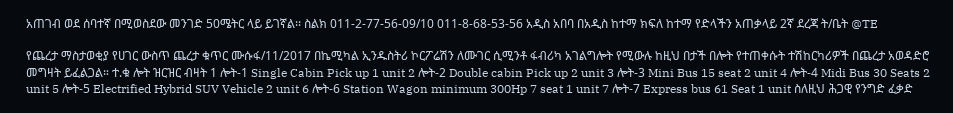አጠገብ ወደ ሰባተኛ በሚወስደው መንገድ 50ሜትር ላይ ይገኛል፡፡ ስልክ 011-2-77-56-09/10 011-8-68-53-56 አዲስ አበባ በአዲስ ከተማ ክፍለ ከተማ የድላችን አጠቃላይ 2ኛ ደረጃ ት/ቤት @TE

የጨረታ ማስታወቂያ የሀገር ውስጥ ጨረታ ቁጥር ሙሱፋ/11/2017 በኬሚካል ኢንዱስትሪ ኮርፖሬሽን ለሙገር ሲሚንቶ ፋብሪካ አገልግሎት የሚውሉ ከዚህ በታች በሎት የተጠቀሱት ተሽከርካሪዎች በጨረታ አወዳድሮ መግዛት ይፈልጋል። ተ.ቁ ሎት ዝርዝር ብዛት 1 ሎት-1 Single Cabin Pick up 1 unit 2 ሎት-2 Double cabin Pick up 2 unit 3 ሎት-3 Mini Bus 15 seat 2 unit 4 ሎት-4 Midi Bus 30 Seats 2 unit 5 ሎት-5 Electrified Hybrid SUV Vehicle 2 unit 6 ሎት-6 Station Wagon minimum 300Hp 7 seat 1 unit 7 ሎት-7 Express bus 61 Seat 1 unit ስለዚህ ሕጋዊ የንግድ ፈቃድ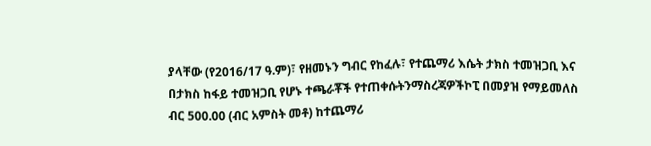ያላቸው (የ2016/17 ዓ.ም)፣ የዘመኑን ግብር የከፈሉ፣ የተጨማሪ እሴት ታክስ ተመዝጋቢ እና በታክስ ከፋይ ተመዝጋቢ የሆኑ ተጫራቾች የተጠቀሱትንማስረጃዎችኮፒ በመያዝ የማይመለስ ብር 500.00 (ብር አምስት መቶ) ከተጨማሪ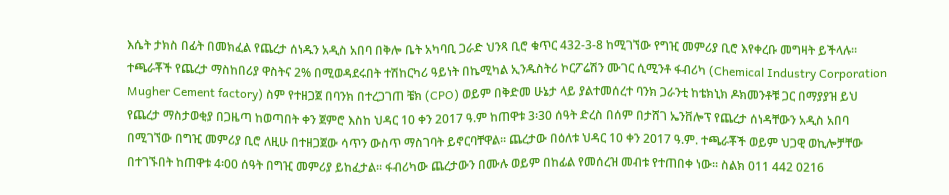እሴት ታክስ በፊት በመክፈል የጨረታ ሰነዱን አዲስ አበባ በቅሎ ቤት አካባቢ ጋራድ ህንጻ ቢሮ ቁጥር 432-3-8 ከሚገኘው የግዢ መምሪያ ቢሮ እየቀረቡ መግዛት ይችላሉ። ተጫራቾች የጨረታ ማስከበሪያ ዋስትና 2% በሚወዳደሩበት ተሽከርካሪ ዓይነት በኬሚካል ኢንዱስትሪ ኮርፖሬሽን ሙገር ሲሚንቶ ፋብሪካ (Chemical Industry Corporation Mugher Cement factory) ስም የተዘጋጀ በባንክ በተረጋገጠ ቼክ (CPO) ወይም በቅድመ ሁኔታ ላይ ያልተመሰረተ ባንክ ጋራንቲ ከቴክኒክ ዶክመንቶቹ ጋር በማያያዝ ይህ የጨረታ ማስታወቂያ በጋዜጣ ከወጣበት ቀን ጀምሮ እስከ ህዳር 10 ቀን 2017 ዓ.ም ከጠዋቱ 3፡30 ሰዓት ድረስ በሰም በታሸገ ኤንቨሎፕ የጨረታ ሰነዳቸውን አዲስ አበባ በሚገኘው በግዢ መምሪያ ቢሮ ለዚሁ በተዘጋጀው ሳጥን ውስጥ ማስገባት ይኖርባቸዋል። ጨረታው በዕለቱ ህዳር 10 ቀን 2017 ዓ.ም. ተጫራቾች ወይም ህጋዊ ወኪሎቻቸው በተገኙበት ከጠዋቱ 4፡00 ሰዓት በግዢ መምሪያ ይከፈታል። ፋብሪካው ጨረታውን በሙሉ ወይም በከፊል የመሰረዝ መብቱ የተጠበቀ ነው። ስልክ 011 442 0216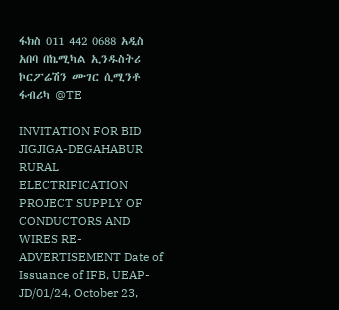ፋክስ 011 442 0688 አዲስ አበባ በኬሚካል ኢንዱስትሪ ኮርፖሬሽን ሙገር ሲሚንቶ ፋብሪካ @TE

INVITATION FOR BID JIGJIGA-DEGAHABUR RURAL ELECTRIFICATION PROJECT SUPPLY OF CONDUCTORS AND WIRES RE-ADVERTISEMENT Date of Issuance of IFB, UEAP-JD/01/24, October 23,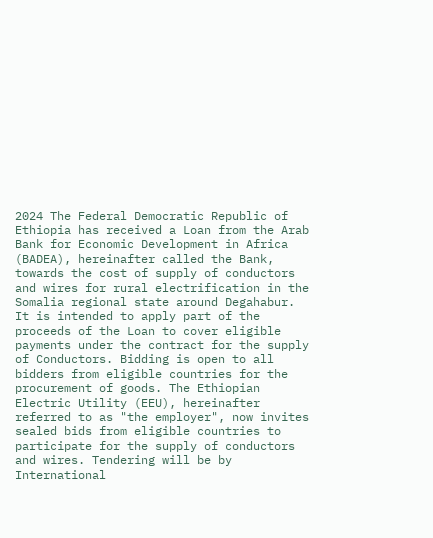2024 The Federal Democratic Republic of Ethiopia has received a Loan from the Arab Bank for Economic Development in Africa (BADEA), hereinafter called the Bank, towards the cost of supply of conductors and wires for rural electrification in the Somalia regional state around Degahabur. It is intended to apply part of the proceeds of the Loan to cover eligible payments under the contract for the supply of Conductors. Bidding is open to all bidders from eligible countries for the procurement of goods. The Ethiopian Electric Utility (EEU), hereinafter referred to as "the employer", now invites sealed bids from eligible countries to participate for the supply of conductors and wires. Tendering will be by International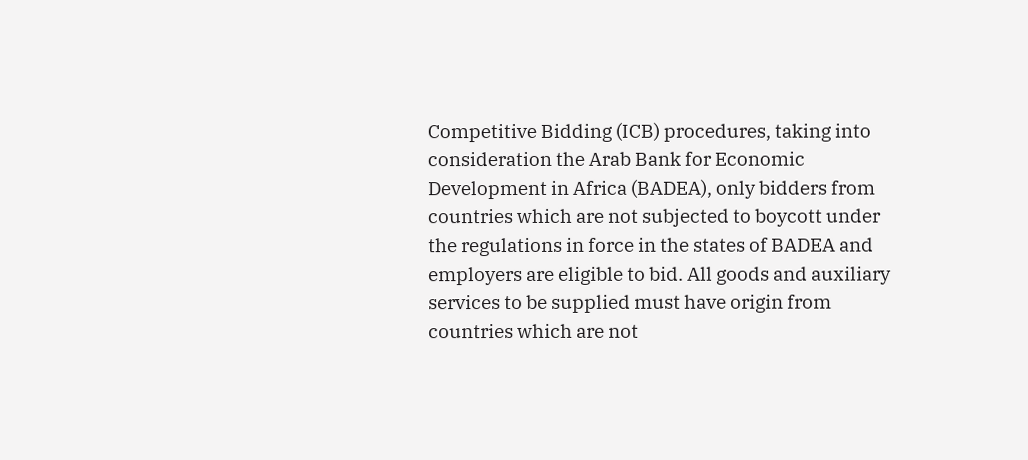Competitive Bidding (ICB) procedures, taking into consideration the Arab Bank for Economic Development in Africa (BADEA), only bidders from countries which are not subjected to boycott under the regulations in force in the states of BADEA and employers are eligible to bid. All goods and auxiliary services to be supplied must have origin from countries which are not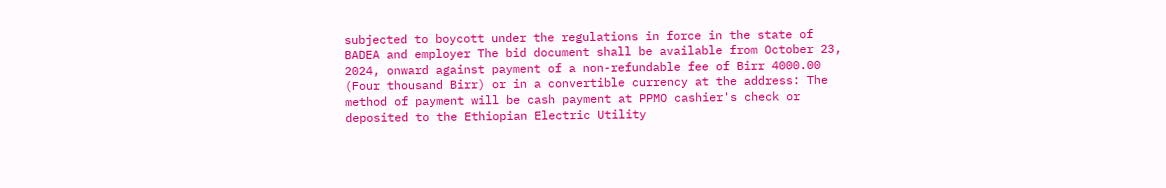subjected to boycott under the regulations in force in the state of BADEA and employer The bid document shall be available from October 23, 2024, onward against payment of a non-refundable fee of Birr 4000.00 (Four thousand Birr) or in a convertible currency at the address: The method of payment will be cash payment at PPMO cashier's check or deposited to the Ethiopian Electric Utility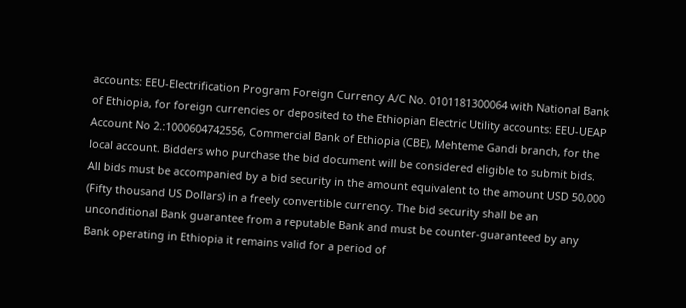accounts: EEU-Electrification Program Foreign Currency A/C No. 0101181300064 with National Bank of Ethiopia, for foreign currencies or deposited to the Ethiopian Electric Utility accounts: EEU-UEAP Account No 2.:1000604742556, Commercial Bank of Ethiopia (CBE), Mehteme Gandi branch, for the local account. Bidders who purchase the bid document will be considered eligible to submit bids. All bids must be accompanied by a bid security in the amount equivalent to the amount USD 50,000 (Fifty thousand US Dollars) in a freely convertible currency. The bid security shall be an unconditional Bank guarantee from a reputable Bank and must be counter-guaranteed by any Bank operating in Ethiopia it remains valid for a period of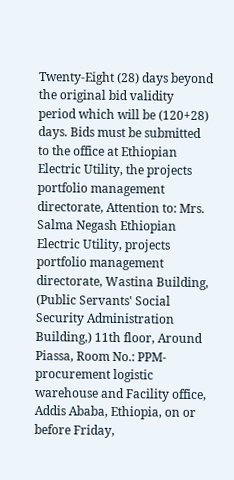Twenty-Eight (28) days beyond the original bid validity period which will be (120+28) days. Bids must be submitted to the office at Ethiopian Electric Utility, the projects portfolio management directorate, Attention to: Mrs. Salma Negash Ethiopian Electric Utility, projects portfolio management directorate, Wastina Building, (Public Servants' Social Security Administration Building,) 11th floor, Around Piassa, Room No.: PPM- procurement logistic warehouse and Facility office, Addis Ababa, Ethiopia, on or before Friday,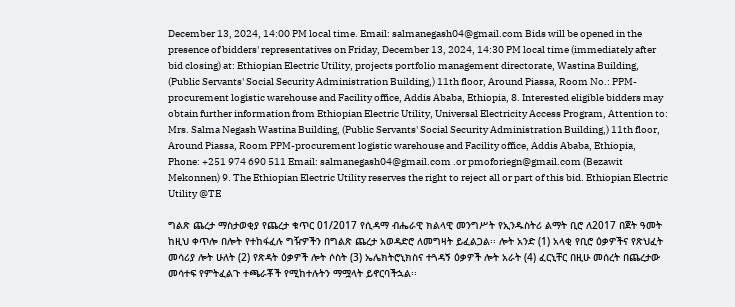December 13, 2024, 14:00 PM local time. Email: salmanegash04@gmail.com Bids will be opened in the presence of bidders' representatives on Friday, December 13, 2024, 14:30 PM local time (immediately after bid closing) at: Ethiopian Electric Utility, projects portfolio management directorate, Wastina Building, (Public Servants' Social Security Administration Building,) 11th floor, Around Piassa, Room No.: PPM-procurement logistic warehouse and Facility office, Addis Ababa, Ethiopia, 8. Interested eligible bidders may obtain further information from Ethiopian Electric Utility, Universal Electricity Access Program, Attention to: Mrs. Salma Negash Wastina Building, (Public Servants' Social Security Administration Building,) 11th floor, Around Piassa, Room PPM-procurement logistic warehouse and Facility office, Addis Ababa, Ethiopia, Phone: +251 974 690 511 Email: salmanegash04@gmail.com .or pmoforiegn@gmail.com (Bezawit Mekonnen) 9. The Ethiopian Electric Utility reserves the right to reject all or part of this bid. Ethiopian Electric Utility @TE

ግልጽ ጨረታ ማስታወቂያ የጨረታ ቁጥር 01/2017 የሲዳማ ብሔራዊ ክልላዊ መንግሥት የኢንዱስትሪ ልማት ቢሮ ለ2017 በጀት ዓመት ከዚህ ቀጥሎ በሎት የተከፋፈሉ ግዥዎችን በግልጽ ጨረታ አወዳድሮ ለመግዛት ይፈልጋል፡፡ ሎት አንድ (1) አላቂ የቢሮ ዕቃዎችና የጽህፈት መሳሪያ ሎት ሁለት (2) የጽዳት ዕቃዎች ሎት ሶስት (3) ኤሌክትሮኒክስና ተጓዳኝ ዕቃዎች ሎት አራት (4) ፈርኒቸር በዚሁ መሰረት በጨረታው መሳተፍ የምትፈልጉ ተጫራቾች የሚከተሉትን ማሟላት ይኖርባችኋል፡፡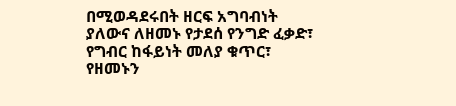በሚወዳደሩበት ዘርፍ አግባብነት ያለውና ለዘመኑ የታደሰ የንግድ ፈቃድ፣ የግብር ከፋይነት መለያ ቁጥር፣ የዘመኑን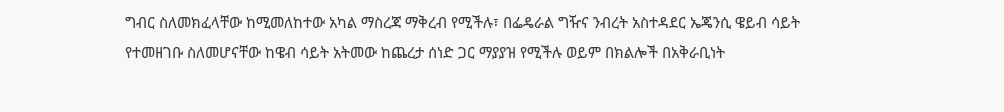ግብር ስለመክፈላቸው ከሚመለከተው አካል ማስረጃ ማቅረብ የሚችሉ፣ በፌዴራል ግዥና ንብረት አስተዳደር ኤጄንሲ ዌይብ ሳይት የተመዘገቡ ስለመሆናቸው ከዌብ ሳይት አትመው ከጨረታ ሰነድ ጋር ማያያዝ የሚችሉ ወይም በክልሎች በአቅራቢነት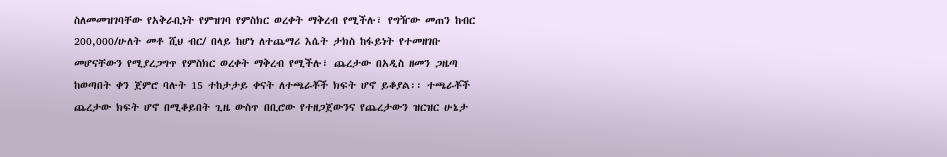ስለመመዝገባቸው የአቅራቢነት የምዝገባ የምስክር ወረቀት ማቅረብ የሚችሉ፣ የግዥው መጠን ከብር 200,000/ሁለት መቶ ሺህ ብር/ በላይ ከሆነ ለተጨማሪ እሴት ታክስ ከፋይነት የተመዘገቡ መሆናቸውን የሚያረጋግጥ የምስክር ወረቀት ማቅረብ የሚችሉ፣ ጨረታው በአዲስ ዘመን ጋዜጣ ከወጣበት ቀን ጀምሮ ባሉት 15 ተከታታይ ቀናት ለተጫራቾች ክፍት ሆኖ ይቆያል፡፡ ተጫራቾች ጨረታው ክፍት ሆኖ በሚቆይበት ጊዜ ውስጥ በቢሮው የተዘጋጀውንና የጨረታውን ዝርዝር ሁኔታ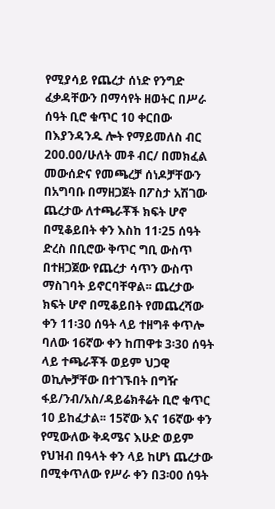የሚያሳይ የጨረታ ሰነድ የንግድ ፈቃዳቸውን በማሳየት ዘወትር በሥራ ሰዓት ቢሮ ቁጥር 10 ቀርበው በእያንዳንዱ ሎት የማይመለስ ብር 200.00/ሁለት መቶ ብር/ በመክፈል መውሰድና የመጫረቻ ሰነዶቻቸውን በአግባቡ በማዘጋጀት በፖስታ አሽገው ጨረታው ለተጫራቾች ክፍት ሆኖ በሚቆይበት ቀን እስከ 11፡25 ሰዓት ድረስ በቢሮው ቅጥር ግቢ ውስጥ በተዘጋጀው የጨረታ ሳጥን ውስጥ ማስገባት ይኖርባቸዋል፡፡ ጨረታው ክፍት ሆኖ በሚቆይበት የመጨረሻው ቀን 11፡30 ሰዓት ላይ ተዘግቶ ቀጥሎ ባለው 16ኛው ቀን ከጠዋቱ 3፡30 ሰዓት ላይ ተጫራቾች ወይም ህጋዊ ወኪሎቻቸው በተገኙበት በግዥ ፋይ/ንብ/አስ/ዳይሬክቶሬት ቢሮ ቁጥር 10 ይከፈታል፡፡ 15ኛው እና 16ኛው ቀን የሚውለው ቅዳሜና እሁድ ወይም የህዝብ በዓላት ቀን ላይ ከሆነ ጨረታው በሚቀጥለው የሥራ ቀን በ3፡00 ሰዓት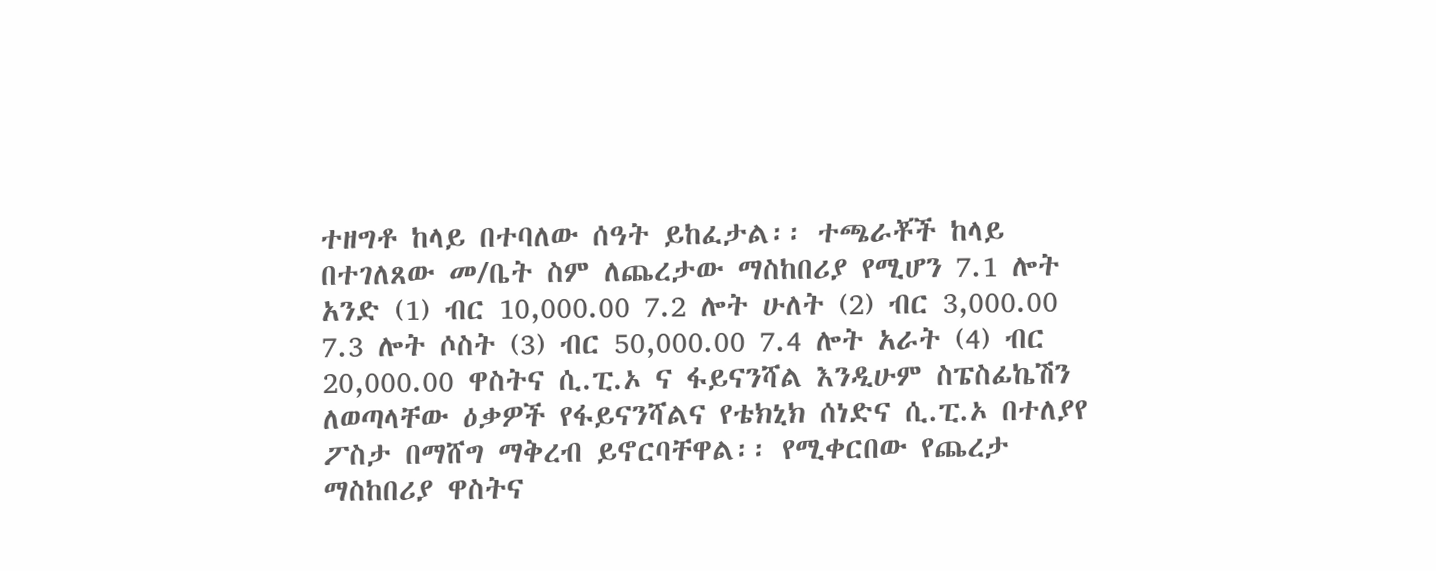ተዘግቶ ከላይ በተባለው ሰዓት ይከፈታል፡፡ ተጫራቾች ከላይ በተገለጸው መ/ቤት ስም ለጨረታው ማስከበሪያ የሚሆን 7.1 ሎት አንድ (1) ብር 10,000.00 7.2 ሎት ሁለት (2) ብር 3,000.00 7.3 ሎት ሶስት (3) ብር 50,000.00 7.4 ሎት አራት (4) ብር 20,000.00 ዋስትና ሲ.ፒ.ኦ ና ፋይናንሻል እንዲሁም ስፔስፊኬሽን ለወጣላቸው ዕቃዎች የፋይናንሻልና የቴክኒክ ሰነድና ሲ.ፒ.ኦ በተለያየ ፖስታ በማሸግ ማቅረብ ይኖርባቸዋል፡፡ የሚቀርበው የጨረታ ማስከበሪያ ዋስትና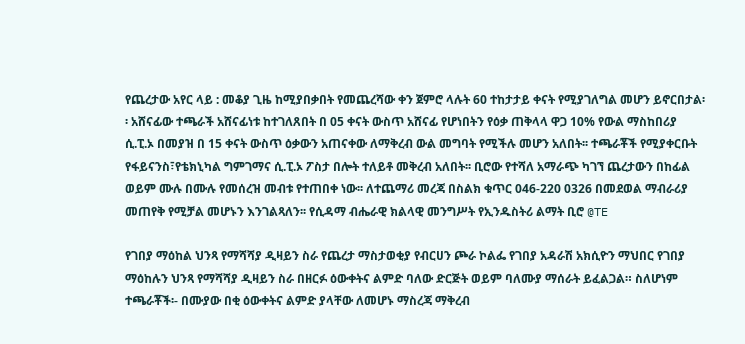የጨረታው አየር ላይ : መቆያ ጊዜ ከሚያበቃበት የመጨረሻው ቀን ጀምሮ ላሉት 60 ተከታታይ ቀናት የሚያገለግል መሆን ይኖርበታል፡፡ አሸናፊው ተጫራች አሸናፊነቱ ከተገለጸበት በ 05 ቀናት ውስጥ አሸናፊ የሆነበትን የዕቃ ጠቅላላ ዋጋ 10% የውል ማስከበሪያ ሲ.ፒ.ኦ በመያዝ በ 15 ቀናት ውስጥ ዕቃውን አጠናቀው ለማቅረብ ውል መግባት የሚችሉ መሆን አለበት፡፡ ተጫራቾች የሚያቀርቡት የፋይናንስ፣የቴክኒካል ግምገማና ሲ.ፒ.ኦ ፖስታ በሎት ተለይቶ መቅረብ አለበት፡፡ ቢሮው የተሻለ አማራጭ ካገኘ ጨረታውን በከፊል ወይም ሙሉ በሙሉ የመሰረዝ መብቱ የተጠበቀ ነው፡፡ ለተጨማሪ መረጃ በስልክ ቁጥር 046-220 0326 በመደወል ማብራሪያ መጠየቅ የሚቻል መሆኑን እንገልጻለን፡፡ የሲዳማ ብሔራዊ ክልላዊ መንግሥት የኢንዱስትሪ ልማት ቢሮ @TE

የገበያ ማዕከል ህንጻ የማሻሻያ ዲዛይን ስራ የጨረታ ማስታወቂያ የብርሀን ጮራ ኮልፌ የገበያ አዳራሽ አክሲዮን ማህበር የገበያ ማዕከሉን ህንጻ የማሻሻያ ዲዛይን ስራ በዘርፉ ዕውቀትና ልምድ ባለው ድርጅት ወይም ባለሙያ ማሰራት ይፈልጋል። ስለሆነም ተጫራቾች፡- በሙያው በቂ ዕውቀትና ልምድ ያላቸው ለመሆኑ ማስረጃ ማቅረብ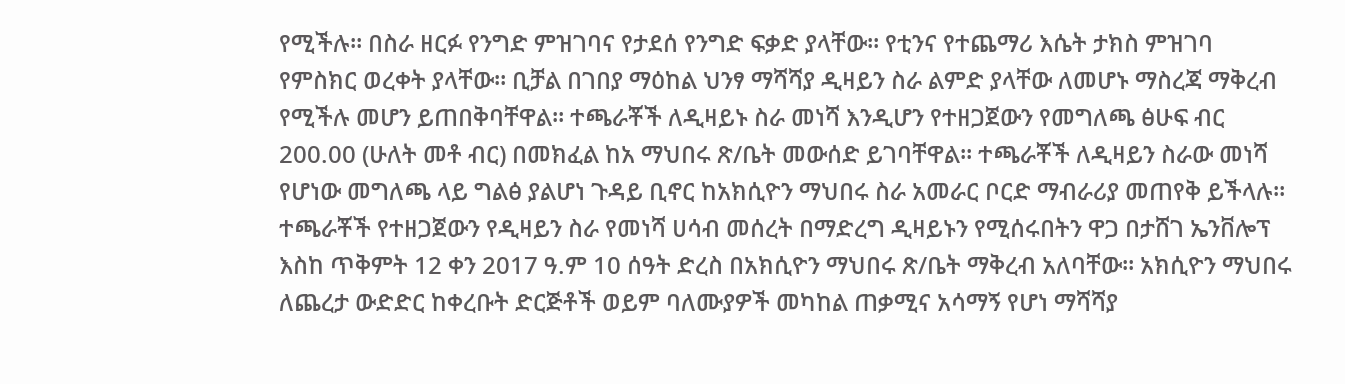የሚችሉ። በስራ ዘርፉ የንግድ ምዝገባና የታደሰ የንግድ ፍቃድ ያላቸው። የቲንና የተጨማሪ እሴት ታክስ ምዝገባ የምስክር ወረቀት ያላቸው። ቢቻል በገበያ ማዕከል ህንፃ ማሻሻያ ዲዛይን ስራ ልምድ ያላቸው ለመሆኑ ማስረጃ ማቅረብ የሚችሉ መሆን ይጠበቅባቸዋል። ተጫራቾች ለዲዛይኑ ስራ መነሻ እንዲሆን የተዘጋጀውን የመግለጫ ፅሁፍ ብር 200.00 (ሁለት መቶ ብር) በመክፈል ከአ ማህበሩ ጽ/ቤት መውሰድ ይገባቸዋል። ተጫራቾች ለዲዛይን ስራው መነሻ የሆነው መግለጫ ላይ ግልፅ ያልሆነ ጉዳይ ቢኖር ከአክሲዮን ማህበሩ ስራ አመራር ቦርድ ማብራሪያ መጠየቅ ይችላሉ። ተጫራቾች የተዘጋጀውን የዲዛይን ስራ የመነሻ ሀሳብ መሰረት በማድረግ ዲዛይኑን የሚሰሩበትን ዋጋ በታሸገ ኤንቨሎፕ እስከ ጥቅምት 12 ቀን 2017 ዓ.ም 10 ሰዓት ድረስ በአክሲዮን ማህበሩ ጽ/ቤት ማቅረብ አለባቸው። አክሲዮን ማህበሩ ለጨረታ ውድድር ከቀረቡት ድርጅቶች ወይም ባለሙያዎች መካከል ጠቃሚና አሳማኝ የሆነ ማሻሻያ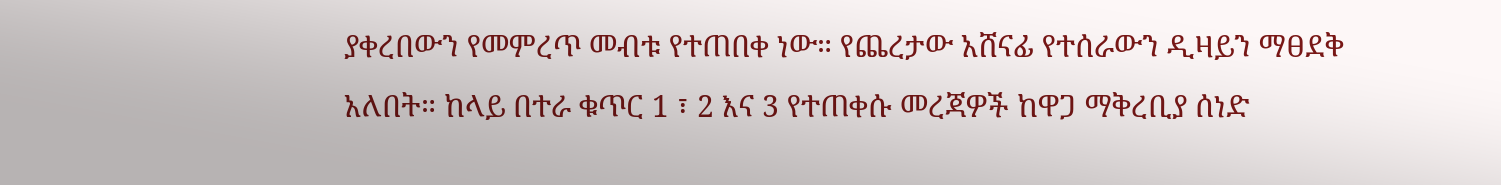ያቀረበውን የመምረጥ መብቱ የተጠበቀ ነው። የጨረታው አሸናፊ የተሰራውን ዲዛይን ማፀደቅ አለበት። ከላይ በተራ ቁጥር 1 ፣ 2 እና 3 የተጠቀሱ መረጃዎች ከዋጋ ማቅረቢያ ሰነድ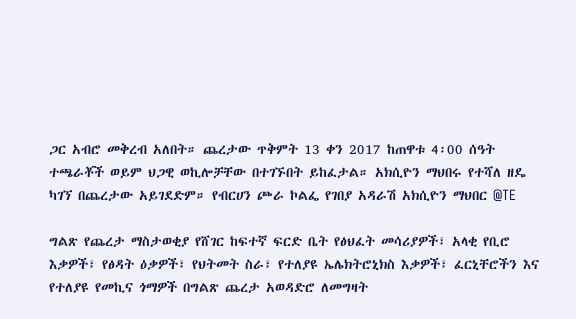ጋር አብሮ መቅረብ አለበት። ጨረታው ጥቅምት 13 ቀን 2017 ከጠዋቱ 4፡00 ሰዓት ተጫራቾች ወይም ህጋዊ ወኪሎቻቸው በተገኙበት ይከፈታል። አክሲዮን ማህበሩ የተሻለ ዘዴ ካገኘ በጨረታው አይገደድም። የብርሀን ጮራ ኮልፌ የገበያ አዳራሽ አክሲዮን ማህበር @TE

ግልጽ የጨረታ ማስታወቂያ የሸገር ከፍተኛ ፍርድ ቤት የፅህፈት መሳሪያዎች፣ አላቂ የቢሮ እቃዎች፣ የፅዳት ዕቃዎች፣ የህትመት ስራ፣ የተለያዩ ኤሌክትሮኒክስ እቃዎች፣ ፈርኒቸሮችን እና የተለያዩ የመኪና ጎማዎች በግልጽ ጨረታ አወዳድሮ ለመግዛት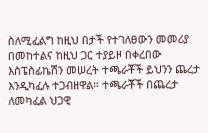ስለሚፈልግ ከዚህ በታች የተገለፀውን መመሪያ በመከተልና ከዚህ ጋር ተያይዞ በቀረበው እስፔስፊኬሽን መሠረት ተጫራቾች ይህንን ጨረታ እንዲካፈሉ ተጋብዘዋል። ተጫራቾች በጨረታ ለመካፈል ህጋዊ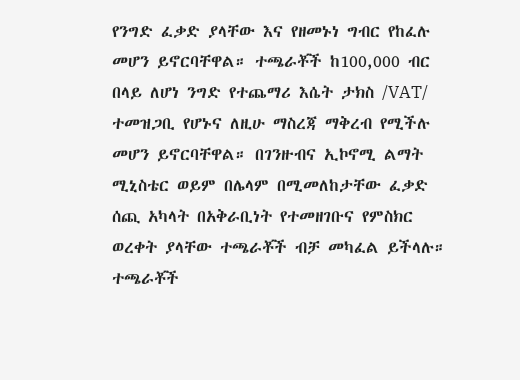የንግድ ፈቃድ ያላቸው እና የዘመኑነ ግብር የከፈሉ መሆን ይኖርባቸዋል። ተጫራቾች ከ100,000 ብር በላይ ለሆነ ንግድ የተጨማሪ እሴት ታክስ /VAT/ ተመዝጋቢ የሆኑና ለዚሁ ማስረጃ ማቅረብ የሚችሉ መሆን ይኖርባቸዋል። በገንዙብና ኢኮኖሚ ልማት ሚኒስቴር ወይም በሌላም በሚመለከታቸው ፈቃድ ሰጪ አካላት በአቅራቢነት የተመዘገቡና የምስክር ወረቀት ያላቸው ተጫራቾች ብቻ መካፈል ይችላሉ። ተጫራቾች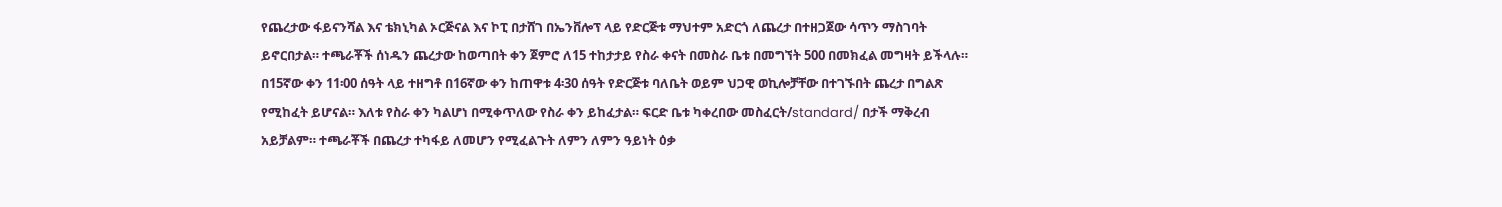የጨረታው ፋይናንሻል እና ቴክኒካል ኦርጅናል እና ኮፒ በታሸገ በኤንቨሎፕ ላይ የድርጅቱ ማህተም አድርጎ ለጨረታ በተዘጋጀው ሳጥን ማስገባት ይኖርበታል። ተጫራቾች ሰነዱን ጨረታው ከወጣበት ቀን ጀምሮ ለ15 ተከታታይ የስራ ቀናት በመስራ ቤቱ በመግኘት 500 በመክፈል መግዛት ይችላሉ። በ15ኛው ቀን 11፡00 ሰዓት ላይ ተዘግቶ በ16ኛው ቀን ከጠዋቱ 4፡30 ሰዓት የድርጅቱ ባለቤት ወይም ህጋዊ ወኪሎቻቸው በተገኙበት ጨረታ በግልጽ የሚከፈት ይሆናል። እለቱ የስራ ቀን ካልሆነ በሚቀጥለው የስራ ቀን ይከፈታል። ፍርድ ቤቱ ካቀረበው መስፈርት/standard/ በታች ማቅረብ አይቻልም። ተጫራቾች በጨረታ ተካፋይ ለመሆን የሚፈልጉት ለምን ለምን ዓይነት ዕቃ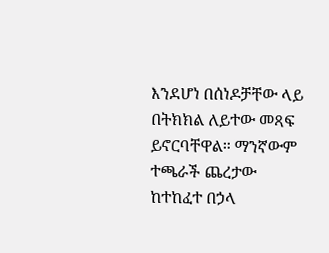እንደሆነ በሰነዶቻቸው ላይ በትክክል ለይተው መጻፍ ይኖርባቸዋል። ማንኛውም ተጫራች ጨረታው ከተከፈተ በኃላ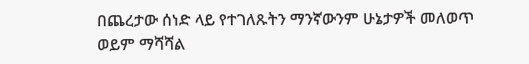በጨረታው ሰነድ ላይ የተገለጹትን ማንኛውንም ሁኔታዎች መለወጥ ወይም ማሻሻል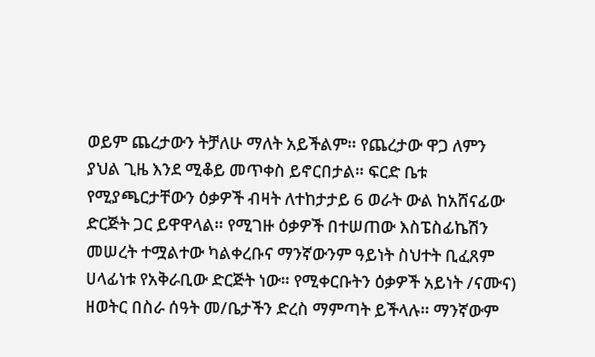ወይም ጨረታውን ትቻለሁ ማለት አይችልም። የጨረታው ዋጋ ለምን ያህል ጊዜ እንደ ሚቆይ መጥቀስ ይኖርበታል። ፍርድ ቤቱ የሚያጫርታቸውን ዕቃዎች ብዛት ለተከታታይ 6 ወራት ውል ከአሸናፊው ድርጅት ጋር ይዋዋላል። የሚገዙ ዕቃዎች በተሠጠው እስፔስፊኬሽን መሠረት ተሟልተው ካልቀረቡና ማንኛውንም ዓይነት ስህተት ቢፈጸም ሀላፊነቱ የአቅራቢው ድርጅት ነው። የሚቀርቡትን ዕቃዎች አይነት /ናሙና) ዘወትር በስራ ሰዓት መ/ቤታችን ድረስ ማምጣት ይችላሉ። ማንኛውም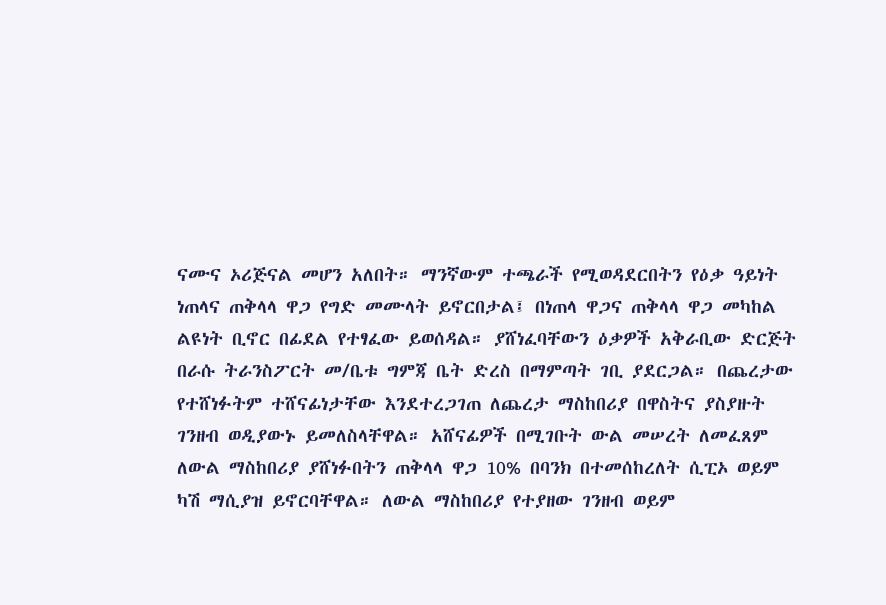ናሙና ኦሪጅናል መሆን አለበት። ማንኛውም ተጫራች የሚወዳደርበትን የዕቃ ዓይነት ነጠላና ጠቅላላ ዋጋ የግድ መሙላት ይኖርበታል፤ በነጠላ ዋጋና ጠቅላላ ዋጋ መካከል ልዩነት ቢኖር በፊደል የተፃፈው ይወሰዳል። ያሸነፈባቸውን ዕቃዎች አቅራቢው ድርጅት በራሱ ትራንስፖርት መ/ቤቱ ግምጃ ቤት ድረስ በማምጣት ገቢ ያደርጋል። በጨረታው የተሸነፉትም ተሸናፊነታቸው እንደተረጋገጠ ለጨረታ ማስከበሪያ በዋስትና ያስያዙት ገንዘብ ወዲያውኑ ይመለስላቸዋል። አሸናፊዎች በሚገቡት ውል መሠረት ለመፈጸም ለውል ማስከበሪያ ያሸነፉበትን ጠቅላላ ዋጋ 10% በባንክ በተመሰከረለት ሲፒኦ ወይም ካሽ ማሲያዝ ይኖርባቸዋል። ለውል ማስከበሪያ የተያዘው ገንዘብ ወይም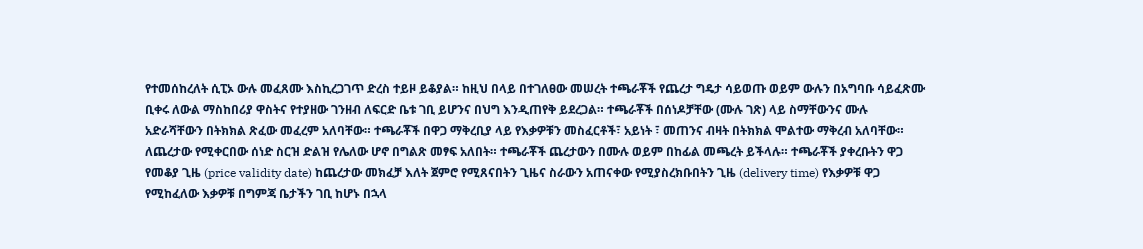የተመሰከረለት ሲፒኦ ውሉ መፈጸሙ እስኪረጋገጥ ድረስ ተይዞ ይቆያል። ከዚህ በላይ በተገለፀው መሠረት ተጫራቾች የጨረታ ግዴታ ሳይወጡ ወይም ውሉን በአግባቡ ሳይፈጽሙ ቢቀሩ ለውል ማስከበሪያ ዋስትና የተያዘው ገንዘብ ለፍርድ ቤቱ ገቢ ይሆንና በህግ እንዲጠየቅ ይደረጋል። ተጫራቾች በሰነዶቻቸው (ሙሉ ገጽ) ላይ ስማቸውንና ሙሉ አድራሻቸውን በትክክል ጽፈው መፈረም አለባቸው። ተጫራቾች በዋጋ ማቅረቢያ ላይ የእቃዎቹን መስፈርቶች፣ አይነት ፣ መጠንና ብዛት በትክክል ሞልተው ማቅረብ አለባቸው። ለጨረታው የሚቀርበው ሰነድ ስርዝ ድልዝ የሌለው ሆኖ በግልጽ መፃፍ አለበት። ተጫራቾች ጨረታውን በሙሉ ወይም በከፊል መጫረት ይችላሉ። ተጫራቾች ያቀረቡትን ዋጋ የመቆያ ጊዜ (price validity date) ከጨረታው መክፈቻ እለት ጀምሮ የሚጸናበትን ጊዜና ስራውን አጠናቀው የሚያስረክቡበትን ጊዜ (delivery time) የእቃዎቹ ዋጋ የሚከፈለው እቃዎቹ በግምጃ ቤታችን ገቢ ከሆኑ በኋላ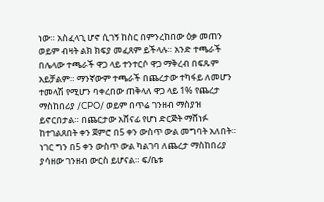ነው። አስፈላጊ ሆኖ ሲገኝ ከስር በምንረከበው ዕቃ መጠን ወይም ብዛት ልክ ክፍያ መፈጸም ይችላሉ። አንድ ተጫራች በሌላው ተጫራች ዋጋ ላይ ተንተርሶ ዋጋ ማቅረብ በፍጹም አይቻልም። ማንኛውም ተጫራች በጨረታው ተካፋይ ለመሆን ተመላሽ የሚሆን ባቀረበው ጠቅላለ ዋጋ ላይ 1% የጨረታ ማስከበሪያ /CPO/ ወይም በጥሬ ገንዘብ ማስያዝ ይኖርበታል። በጨርታው አሸናፊ የሆነ ድርጅት ማሸነፉ ከተገልጸበት ቀን ጀምሮ በ5 ቀን ውስጥ ውል መግባት አለበት። ነገር ግን በ5 ቀን ውስጥ ውል ካልገባ ለጨረታ ማስከበሪያ ያሳዘው ገንዘብ ውርስ ይሆናል። ፍ/ቤቱ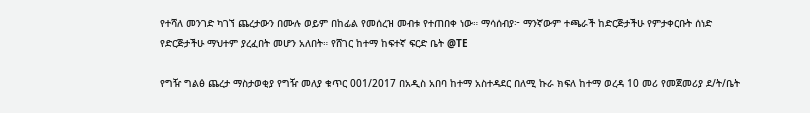የተሻለ መንገድ ካገኘ ጨረታውን በሙሉ ወይም በከፊል የመሰረዝ መብቱ የተጠበቀ ነው። ማሳሰብያ፦ ማንኛውም ተጫራች ከድርጅታችሁ የምታቀርቡት ሰነድ የድርጅታችሁ ማህተም ያረፈበት መሆን አለበት። የሸገር ከተማ ከፍተኛ ፍርድ ቤት @TE

የግዥ ግልፅ ጨረታ ማስታወቂያ የግዥ መለያ ቁጥር 001/2017 በአዲስ አበባ ከተማ አስተዳደር በለሚ ኩራ ክፍለ ከተማ ወረዳ 10 መሪ የመጀመሪያ ደ/ት/ቤት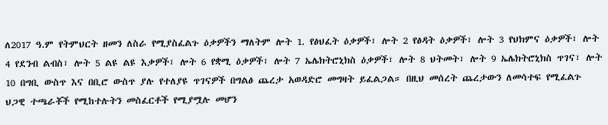ለ2017 ዓ.ም የትምህርት ዘመን ለስራ የሚያስፈልጉ ዕቃዎችን ማለትም ሎት 1. የፅህፈት ዕቃዎች፣ ሎት 2 የፅዳት ዕቃዎች፣ ሎት 3 የህክምና ዕቃዎች፣ ሎት 4 የደንብ ልብስ፣ ሎት 5 ልዩ ልዩ እቃዎች፣ ሎት 6 የቋሚ ዕቃዎች፣ ሎት 7 ኤሌክትሮኒክስ ዕቃዎች፣ ሎት 8 ህትመት፣ ሎት 9 ኤሌክትሮኒክስ ጥገና፣ ሎት 10 በግቢ ውስጥ እና በቢሮ ውስጥ ያሉ የተለያዩ ጥገናዎች በግልፅ ጨረታ አወዳድሮ መግዛት ይፈልጋል። በዚህ መሰረት ጨረታውን ለመሳተፍ የሚፈልጉ ህጋዊ ተጫራቾች የሚከተሉትን መስፈርቶች የሚያሟሉ መሆን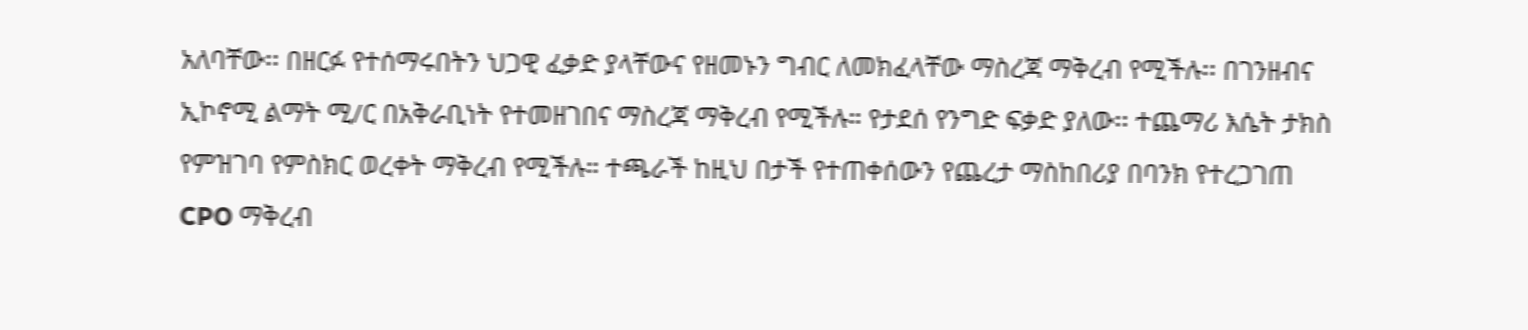አለባቸው፡፡ በዘርፉ የተሰማሩበትን ህጋዊ ፈቃድ ያላቸውና የዘመኑን ግብር ለመክፈላቸው ማስረጃ ማቅረብ የሚችሉ፡፡ በገንዘብና ኢኮኖሚ ልማት ሚ/ር በአቅራቢነት የተመዘገበና ማስረጃ ማቅረብ የሚችሉ። የታደሰ የንግድ ፍቃድ ያለው፡፡ ተጨማሪ እሴት ታክስ የምዝገባ የምስክር ወረቀት ማቅረብ የሚችሉ። ተጫራች ከዚህ በታች የተጠቀሰውን የጨረታ ማስከበሪያ በባንክ የተረጋገጠ CPO ማቅረብ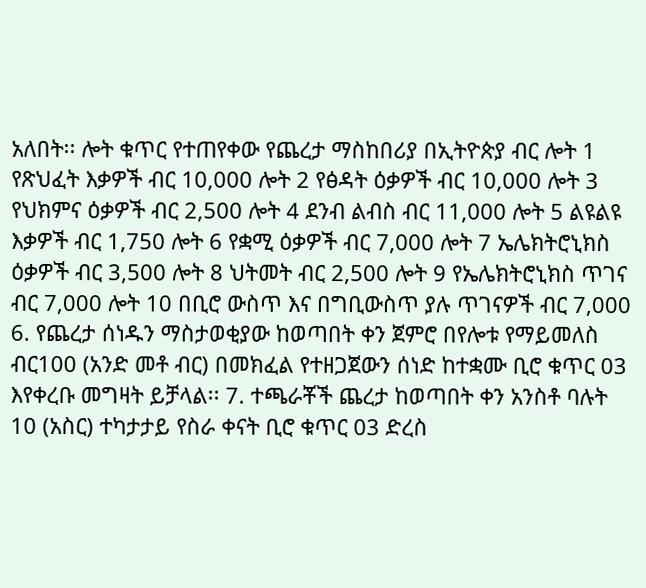አለበት፡፡ ሎት ቁጥር የተጠየቀው የጨረታ ማስከበሪያ በኢትዮጵያ ብር ሎት 1 የጽህፈት እቃዎች ብር 10,000 ሎት 2 የፅዳት ዕቃዎች ብር 10,000 ሎት 3 የህክምና ዕቃዎች ብር 2,500 ሎት 4 ደንብ ልብስ ብር 11,000 ሎት 5 ልዩልዩ እቃዎች ብር 1,750 ሎት 6 የቋሚ ዕቃዎች ብር 7,000 ሎት 7 ኤሌክትሮኒክስ ዕቃዎች ብር 3,500 ሎት 8 ህትመት ብር 2,500 ሎት 9 የኤሌክትሮኒክስ ጥገና ብር 7,000 ሎት 10 በቢሮ ውስጥ እና በግቢውስጥ ያሉ ጥገናዎች ብር 7,000 6. የጨረታ ሰነዱን ማስታወቂያው ከወጣበት ቀን ጀምሮ በየሎቱ የማይመለስ ብር100 (አንድ መቶ ብር) በመክፈል የተዘጋጀውን ሰነድ ከተቋሙ ቢሮ ቁጥር 03 እየቀረቡ መግዛት ይቻላል፡፡ 7. ተጫራቾች ጨረታ ከወጣበት ቀን አንስቶ ባሉት 10 (አስር) ተካታታይ የስራ ቀናት ቢሮ ቁጥር 03 ድረስ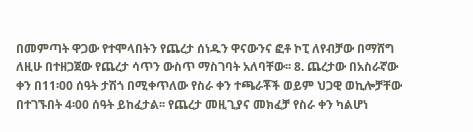በመምጣት ዋጋው የተሞላበትን የጨረታ ሰነዱን ዋናውንና ፎቶ ኮፒ ለየብቻው በማሸግ ለዚሁ በተዘጋጀው የጨረታ ሳጥን ውስጥ ማስገባት አለባቸው፡፡ 8. ጨረታው በአስራኛው ቀን በ11፡00 ሰዓት ታሽጎ በሚቀጥለው የስራ ቀን ተጫራቾች ወይም ህጋዊ ወኪሎቻቸው በተገኙበት 4፡00 ሰዓት ይከፈታል፡፡ የጨረታ መዚጊያና መክፈቻ የስራ ቀን ካልሆነ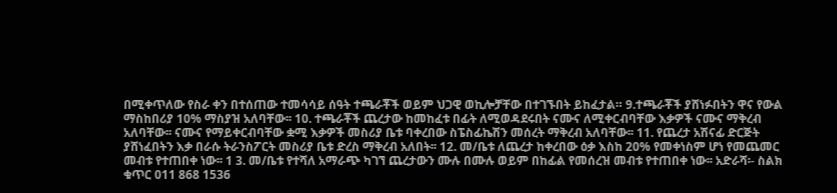በሚቀጥለው የስራ ቀን በተሰጠው ተመሳሳይ ሰዓት ተጫራቾች ወይም ህጋዊ ወኪሎቻቸው በተገኙበት ይከፈታል። 9.ተጫራቾች ያሸነፉበትን ዋና የውል ማስከበሪያ 10% ማስያዝ አለባቸው፡፡ 10. ተጫራቾች ጨረታው ከመከፈቱ በፊት ለሚወዳደሩበት ናሙና ለሚቀርብባቸው እቃዎች ናሙና ማቅረብ አለባቸው፡፡ ናሙና የማይቀርብባቸው ቋሚ እቃዎች መስሪያ ቤቱ ባቀረበው ስፔስፊኬሽን መሰረት ማቅረብ አለባቸው፡፡ 11. የጨረታ አሽናፊ ድርጅት ያሸነፈበትን እቃ በራሱ ትራንስፖርት መስሪያ ቤቱ ድረስ ማቅረብ አለበት፡፡ 12. መ/ቤቱ ለጨረታ ከቀረበው ዕቃ እስከ 20% የመቀነስም ሆነ የመጨመር መብቱ የተጠበቀ ነው፡፡ 1 3. መ/ቤቱ የተሻለ አማራጭ ካገኘ ጨረታውን ሙሉ በሙሉ ወይም በከፊል የመሰረዝ መብቱ የተጠበቀ ነው፡፡ አድራሻ፡- ስልክ ቁጥር 011 868 1536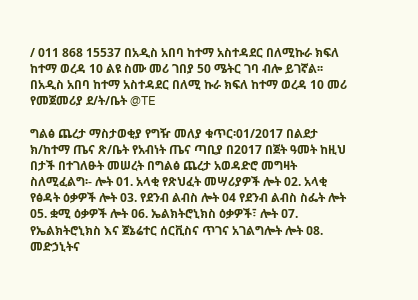/ 011 868 15537 በአዲስ አበባ ከተማ አስተዳደር በለሚኩራ ክፍለ ከተማ ወረዳ 10 ልዩ ስሙ መሪ ገበያ 50 ሜትር ገባ ብሎ ይገኛል፡፡ በአዲስ አበባ ከተማ አስተዳደር በለሚ ኩራ ክፍለ ከተማ ወረዳ 10 መሪ የመጀመሪያ ደ/ት/ቤት @TE

ግልፅ ጨረታ ማስታወቂያ የግዥ መለያ ቁጥር፡01/2017 በልደታ ክ/ከተማ ጤና ጽ/ቤት የአብነት ጤና ጣቢያ በ2017 በጀት ዓመት ከዚህ በታች በተገለፁት መሠረት በግልፅ ጨረታ አወዳድሮ መግዛት ስለሚፈልግ፡- ሎት 01. አላቂ የጽህፈት መሣሪያዎች ሎት 02. አላቂ የፅዳት ዕቃዎች ሎት 03. የደንብ ልብስ ሎት 04 የደንብ ልብስ ስፌት ሎት 05. ቋሚ ዕቃዎች ሎት ዐ6. ኤልክትሮኒክስ ዕቃዎች፣ ሎት ዐ7. የኤልክትሮኒክስ እና ጀኔሬተር ሰርቪስና ጥገና አገልግሎት ሎት ዐ8. መድኃኒትና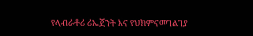የላብራቶሪ ሪኤጀንት እና የህክምናመገልገያ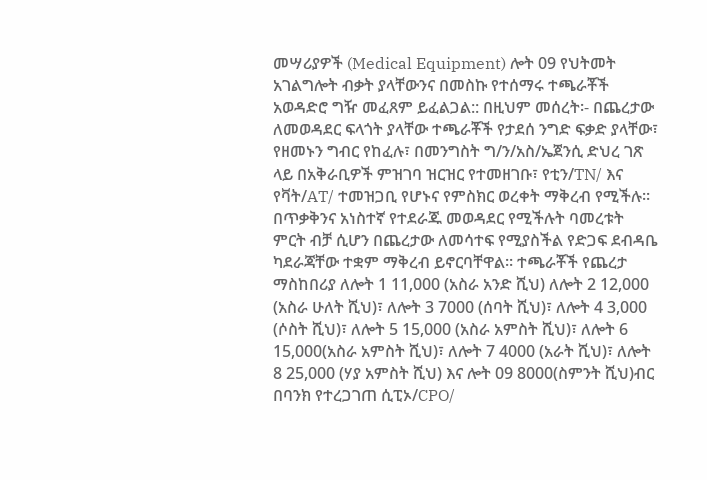መሣሪያዎች (Medical Equipment) ሎት 09 የህትመት አገልግሎት ብቃት ያላቸውንና በመስኩ የተሰማሩ ተጫራቾች አወዳድሮ ግዥ መፈጸም ይፈልጋል:: በዚህም መሰረት፡- በጨረታው ለመወዳደር ፍላጎት ያላቸው ተጫራቾች የታደሰ ንግድ ፍቃድ ያላቸው፣ የዘመኑን ግብር የከፈሉ፣ በመንግስት ግ/ን/አስ/ኤጀንሲ ድህረ ገጽ ላይ በአቅራቢዎች ምዝገባ ዝርዝር የተመዘገቡ፣ የቲን/TN/ እና የቫት/AT/ ተመዝጋቢ የሆኑና የምስክር ወረቀት ማቅረብ የሚችሉ። በጥቃቅንና አነስተኛ የተደራጁ መወዳደር የሚችሉት ባመረቱት ምርት ብቻ ሲሆን በጨረታው ለመሳተፍ የሚያስችል የድጋፍ ደብዳቤ ካደራጃቸው ተቋም ማቅረብ ይኖርባቸዋል። ተጫራቾች የጨረታ ማስከበሪያ ለሎት 1 11,000 (አስራ አንድ ሺህ) ለሎት 2 12,000 (አስራ ሁለት ሺህ)፣ ለሎት 3 7000 (ሰባት ሺህ)፣ ለሎት 4 3,000 (ሶስት ሺህ)፣ ለሎት 5 15,000 (አስራ አምስት ሺህ)፣ ለሎት 6 15,000(አስራ አምስት ሺህ)፣ ለሎት 7 4000 (አራት ሺህ)፣ ለሎት 8 25,000 (ሃያ አምስት ሺህ) እና ሎት 09 8000(ስምንት ሺህ)ብር በባንክ የተረጋገጠ ሲፒኦ/CPO/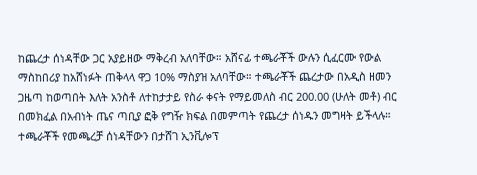ከጨረታ ሰነዳቸው ጋር አያይዘው ማቅረብ አለባቸው። አሸናፊ ተጫራቾች ውሉን ሲፈርሙ የውል ማስከበሪያ ከአሸነፉት ጠቅላላ ዋጋ 10% ማስያዝ አለባቸው። ተጫራቾች ጨረታው በአዲስ ዘመን ጋዜጣ ከወጣበት እለት አንስቶ ለተከታታይ የስራ ቀናት የማይመለስ ብር 200.00 (ሁለት መቶ) ብር በመክፈል በአብነት ጤና ጣቢያ ፎቅ የግዥ ክፍል በመምጣት የጨረታ ሰነዱን መግዛት ይችላሉ። ተጫራቾች የመጫረቻ ሰነዳቸውን በታሸገ ኢንቪሎፕ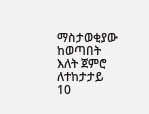ማስታወቂያው ከወጣበት እለት ጀምሮ ለተከታታይ 10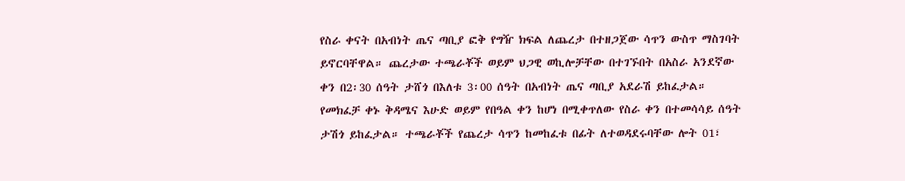የስራ ቀናት በአብነት ጤና ጣቢያ ፎቅ የግዥ ክፍል ለጨረታ በተዘጋጀው ሳጥን ውስጥ ማስገባት ይኖርባቸዋል። ጨረታው ተጫራቾች ወይም ህጋዊ ወኪሎቻቸው በተገኙበት በአስራ አንደኛው ቀን በ2፡30 ሰዓት ታሸጎ በእለቱ 3፡00 ሰዓት በአብነት ጤና ጣቢያ አደራሽ ይከፈታል። የመክፈቻ ቀኑ ቅዳሜና እሁድ ወይም የበዓል ቀን ከሆነ በሚቀጥለው የስራ ቀን በተመሳሳይ ሰዓት ታሽጎ ይከፈታል። ተጫራቾች የጨረታ ሳጥን ከመከፈቱ በፊት ለተወዳደሩባቸው ሎት 01፣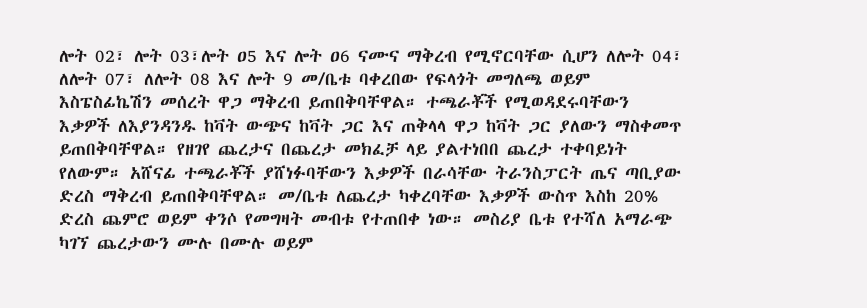ሎት 02፣ ሎት 03፣ሎት ዐ5 እና ሎት ዐ6 ናሙና ማቅረብ የሚኖርባቸው ሲሆን ለሎት 04፣ ለሎት 07፣ ለሎት 08 እና ሎት 9 መ/ቤቱ ባቀረበው የፍላጎት መግለጫ ወይም እስፔስፊኬሽን መሰረት ዋጋ ማቅረብ ይጠበቅባቸዋል። ተጫራቾች የሚወዳደሩባቸውን እቃዎች ለእያንዳንዱ ከቫት ውጭና ከቫት ጋር እና ጠቅላላ ዋጋ ከቫት ጋር ያለውን ማስቀመጥ ይጠበቅባቸዋል። የዘገየ ጨረታና በጨረታ መክፈቻ ላይ ያልተነበበ ጨረታ ተቀባይነት የለውም። አሸናፊ ተጫራቾች ያሸነፉባቸውን እቃዎች በራሳቸው ትራንስፓርት ጤና ጣቢያው ድረስ ማቅረብ ይጠበቅባቸዋል። መ/ቤቱ ለጨረታ ካቀረባቸው እቃዎች ውስጥ እስከ 20% ድረስ ጨምሮ ወይም ቀንሶ የመግዛት መብቱ የተጠበቀ ነው። መስሪያ ቤቱ የተሻለ አማራጭ ካገኘ ጨረታውን ሙሉ በሙሉ ወይም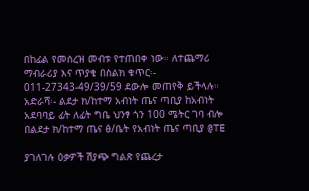በከፊል የመሰረዝ መብቱ የተጠበቀ ነው። ለተጨማሪ ማብራሪያ እና ጥያቄ በስልክ ቁጥር፡- 011-27343-49/39/59 ደውሎ መጠየቅ ይችላሉ። አድራሻ፡- ልደታ ክ/ከተማ አብነት ጤና ጣቢያ ከአብነት አደባባይ ፊት ለፊት ግቤ ህንፃ ጎን 100 ሜትር ገባ ብሎ በልደታ ክ/ከተማ ጤና ፅ/ቤት የአብነት ጤና ጣቢያ @TE

ያገለገሉ ዕቃዎች ሽያጭ ግልጽ የጨረታ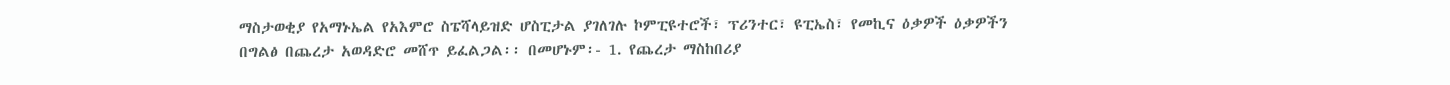ማስታወቂያ የአማኑኤል የአእምሮ ስፔሻላይዝድ ሆስፒታል ያገለገሉ ኮምፒዩተሮች፣ ፕሪንተር፣ ዩፒኤስ፣ የመኪና ዕቃዎች ዕቃዎችን በግልፅ በጨረታ አወዳድሮ መሸጥ ይፈልጋል፡፡ በመሆኑም፡- 1. የጨረታ ማስከበሪያ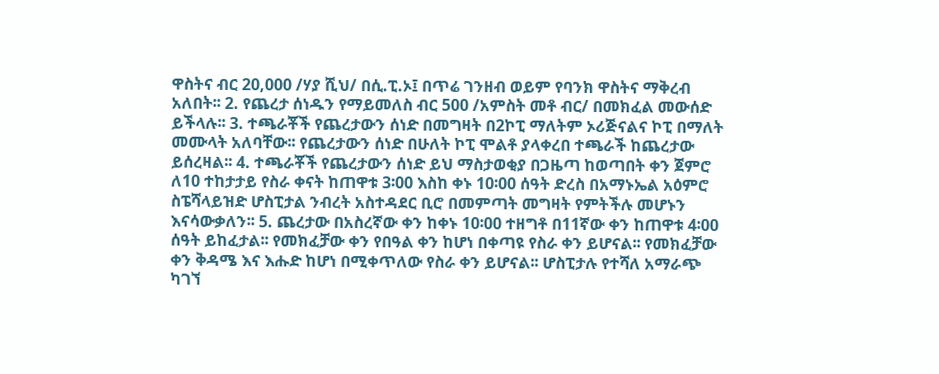ዋስትና ብር 20,000 /ሃያ ሺህ/ በሲ.ፒ.ኦ፤ በጥሬ ገንዘብ ወይም የባንክ ዋስትና ማቅረብ አለበት፡፡ 2. የጨረታ ሰነዱን የማይመለስ ብር 500 /አምስት መቶ ብር/ በመክፈል መውሰድ ይችላሉ፡፡ 3. ተጫራቾች የጨረታውን ሰነድ በመግዛት በ2ኮፒ ማለትም ኦሪጅናልና ኮፒ በማለት መሙላት አለባቸው፡፡ የጨረታውን ሰነድ በሁለት ኮፒ ሞልቶ ያላቀረበ ተጫራች ከጨረታው ይሰረዛል፡፡ 4. ተጫራቾች የጨረታውን ሰነድ ይህ ማስታወቂያ በጋዜጣ ከወጣበት ቀን ጀምሮ ለ10 ተከታታይ የስራ ቀናት ከጠዋቱ 3፡00 እስከ ቀኑ 10፡00 ሰዓት ድረስ በአማኑኤል አዕምሮ ስፔሻላይዝድ ሆስፒታል ንብረት አስተዳደር ቢሮ በመምጣት መግዛት የምትችሉ መሆኑን እናሳውቃለን፡፡ 5. ጨረታው በአስረኛው ቀን ከቀኑ 10፡00 ተዘግቶ በ11ኛው ቀን ከጠዋቱ 4፡00 ሰዓት ይከፈታል፡፡ የመክፈቻው ቀን የበዓል ቀን ከሆነ በቀጣዩ የስራ ቀን ይሆናል፡፡ የመክፈቻው ቀን ቅዳሜ እና እሑድ ከሆነ በሚቀጥለው የስራ ቀን ይሆናል፡፡ ሆስፒታሉ የተሻለ አማራጭ ካገኘ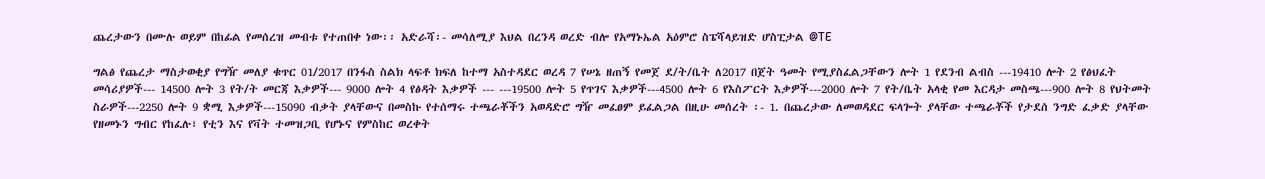ጨረታውን በሙሉ ወይም በከፊል የመሰረዝ መብቱ የተጠበቀ ነው፡፡ አድራሻ፡- መሳለሚያ እህል በረንዳ ወረድ ብሎ የአማኑኤል አዕምሮ ስፔሻላይዝድ ሆስፒታል @TE

ግልፅ የጨረታ ማስታወቂያ የግዥ መለያ ቁጥር 01/2017 በንፋስ ስልክ ላፍቶ ክፍለ ከተማ አስተዳደር ወረዳ 7 የሠኔ ዘጠኝ የመጀ ደ/ት/ቤት ለ2017 በጀት ዓመት የሚያስፈልጋቸውን ሎት 1 የደንብ ልብስ ---19410 ሎት 2 የፅህፈት መሳሪያዎች--- 14500 ሎት 3 የት/ት መርጃ እቃዎች--- 9000 ሎት 4 የፅዳት እቃዎች --- ---19500 ሎት 5 የጥገና እቃዎች---4500 ሎት 6 የእስፖርት እቃዎች---2000 ሎት 7 የት/ቤት አላቂ የመ እርዳታ መስጫ---900 ሎት 8 የህትመት ስራዎች---2250 ሎት 9 ቋሚ እቃዎች---15090 ብቃት ያላቸውና በመስኩ የተሰማሩ ተጫራቾችን አወዳድሮ ግዥ መፈፀም ይፈልጋል በዚሁ መሰረት ፡- 1. በጨረታው ለመወዳደር ፍላጐት ያላቸው ተጫራቾች የታደሰ ንግድ ፈቃድ ያላቸው የዘመኑን ግብር የከፈሉ፣ የቲን እና የቫት ተመዝጋቢ የሆኑና የምስከር ወረቀት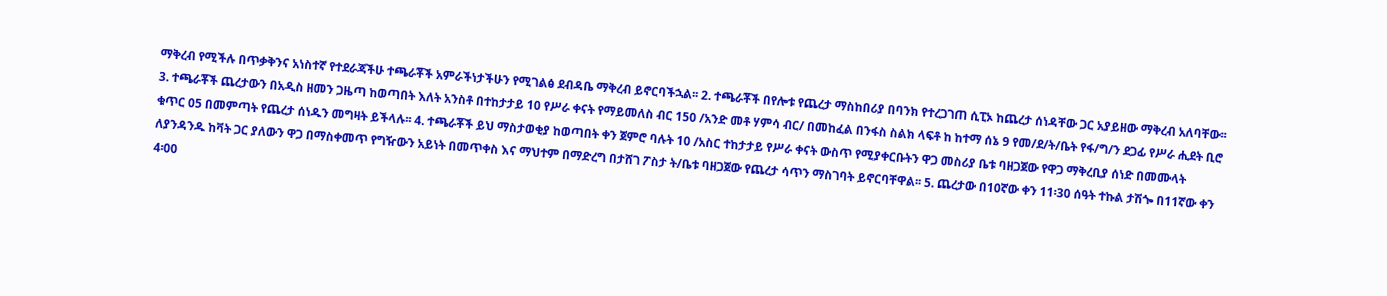ማቅረብ የሚችሉ በጥቃቅንና አነስተኛ የተደራጃችሁ ተጫራቾች አምራችነታችሁን የሚገልፅ ደብዳቤ ማቅረብ ይኖርባችኋል፡፡ 2. ተጫራቾች በየሎቱ የጨረታ ማስከበሪያ በባንክ የተረጋገጠ ሲፒኦ ከጨረታ ሰነዳቸው ጋር አያይዘው ማቅረብ አለባቸው፡፡ 3. ተጫራቾች ጨረታውን በአዲስ ዘመን ጋዜጣ ከወጣበት እለት አንስቶ በተከታታይ 10 የሥራ ቀናት የማይመለስ ብር 150 /አንድ መቶ ሃምሳ ብር/ በመከፈል በንፋስ ስልክ ላፍቶ ከ ከተማ ሰኔ 9 የመ/ደ/ት/ቤት የፋ/ግ/ን ደጋፊ የሥራ ሒደት ቢሮ ቁጥር 05 በመምጣት የጨረታ ሰነዱን መግዛት ይችላሉ፡፡ 4. ተጫራቾች ይህ ማስታወቂያ ከወጣበት ቀን ጀምሮ ባሉት 10 /አስር ተከታታይ የሥራ ቀናት ውስጥ የሚያቀርቡትን ዋጋ መስሪያ ቤቱ ባዘጋጀው የዋጋ ማቅረቢያ ሰነድ በመሙላት ለያንዳንዱ ከቫት ጋር ያለውን ዋጋ በማስቀመጥ የግዥውን አይነት በመጥቀስ እና ማህተም በማድረግ በታሸገ ፖስታ ት/ቤቱ ባዘጋጀው የጨረታ ሳጥን ማስገባት ይኖርባቸዋል፡፡ 5. ጨረታው በ10ኛው ቀን 11፡30 ሰዓት ተኩል ታሽጐ በ11ኛው ቀን 4፡00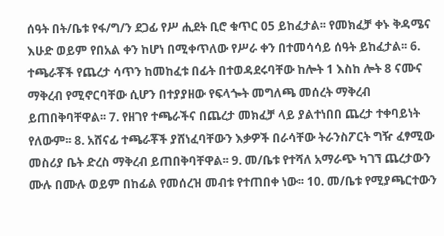ሰዓት በት/ቤቱ የፋ/ግ/ን ደጋፊ የሥ ሒደት ቢሮ ቁጥር 05 ይከፈታል፡፡ የመክፈቻ ቀኑ ቅዳሜና እሁድ ወይም የበአል ቀን ከሆነ በሚቀጥለው የሥራ ቀን በተመሳሳይ ሰዓት ይከፈታል፡፡ 6. ተጫራቾች የጨረታ ሳጥን ከመከፈቱ በፊት በተወዳደሩባቸው ከሎት 1 እስከ ሎት 8 ናሙና ማቅረብ የሚኖርባቸው ሲሆን በተያያዘው የፍላጐት መግለጫ መሰረት ማቅረብ ይጠበቅባቸዋል፡፡ 7. የዘገየ ተጫራችና በጨረታ መክፈቻ ላይ ያልተነበበ ጨረታ ተቀባይነት የለውም፡፡ 8. አሸናፊ ተጫራቾች ያሸነፈባቸውን እቃዎች በራሳቸው ትራንስፖርት ግዥ ፈፃሚው መስሪያ ቤት ድረስ ማቅረብ ይጠበቅባቸዋል፡፡ 9. መ/ቤቱ የተሻለ አማራጭ ካገኘ ጨረታውን ሙሉ በሙሉ ወይም በከፊል የመሰረዝ መብቱ የተጠበቀ ነው፡፡ 10. መ/ቤቱ የሚያጫርተውን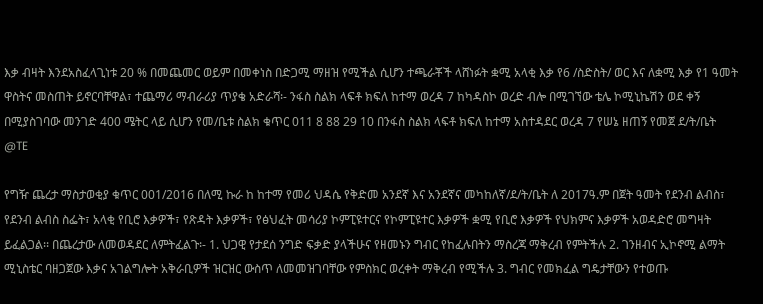እቃ ብዛት እንደአስፈላጊነቱ 20 % በመጨመር ወይም በመቀነስ በድጋሚ ማዘዝ የሚችል ሲሆን ተጫራቾች ላሸነፉት ቋሚ አላቂ እቃ የ6 /ስድስት/ ወር እና ለቋሚ እቃ የ1 ዓመት ዋስትና መስጠት ይኖርባቸዋል፣ ተጨማሪ ማብራሪያ ጥያቄ አድራሻ፡- ንፋስ ስልክ ላፍቶ ክፍለ ከተማ ወረዳ 7 ከካዳስኮ ወረድ ብሎ በሚገኘው ቴሌ ኮሚኒኬሽን ወደ ቀኝ በሚያስገባው መንገድ 400 ሜትር ላይ ሲሆን የመ/ቤቱ ስልክ ቁጥር 011 8 88 29 10 በንፋስ ስልክ ላፍቶ ክፍለ ከተማ አስተዳደር ወረዳ 7 የሠኔ ዘጠኝ የመጀ ደ/ት/ቤት @TE

የግዥ ጨረታ ማስታወቂያ ቁጥር 001/2016 በለሚ ኩራ ከ ከተማ የመሪ ህዳሴ የቅድመ አንደኛ እና አንደኛና መካከለኛ/ደ/ት/ቤት ለ 2017ዓ.ም በጀት ዓመት የደንብ ልብስ፣ የደንብ ልብስ ስፌት፣ አላቂ የቢሮ እቃዎች፣ የጽዳት እቃዎች፣ የፅህፈት መሳሪያ ኮምፒዩተርና የኮምፒዩተር እቃዎች ቋሚ የቢሮ እቃዎች የህክምና እቃዎች አወዳድሮ መግዛት ይፈልጋል፡፡ በጨረታው ለመወዳደር ለምትፈልጉ፡- 1. ህጋዊ የታደሰ ንግድ ፍቃድ ያላችሁና የዘመኑን ግብር የከፈሉበትን ማስረጃ ማቅረብ የምትችሉ 2. ገንዘብና ኢኮኖሚ ልማት ሚኒስቴር ባዘጋጀው እቃና አገልግሎት አቅራቢዎች ዝርዝር ውስጥ ለመመዝገባቸው የምስክር ወረቀት ማቅረብ የሚችሉ 3. ግብር የመክፈል ግዴታቸውን የተወጡ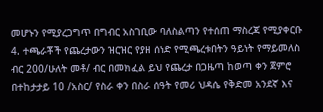መሆኑን የሚያረጋግጥ በግብር አስገቢው ባለስልጣን የተሰጠ ማስረጃ የሚያቀርቡ 4. ተጫራቾች የጨረታውን ዝርዝር የያዘ ሰነድ የሚጫረቱበትን ዓይነት የማይመለስ ብር 200/ሁለት መቶ/ ብር በመክፈል ይህ የጨረታ በጋዜጣ ከወጣ ቀን ጀምሮ በተከታታይ 10 /አስር/ የስራ ቀን በስራ ሰዓት የመሪ ህዳሴ የቅድመ አንደኛ እና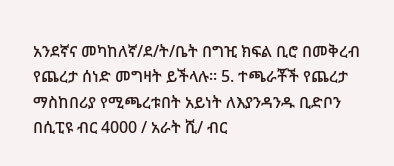አንደኛና መካከለኛ/ደ/ት/ቤት በግዢ ክፍል ቢሮ በመቅረብ የጨረታ ሰነድ መግዛት ይችላሉ፡፡ 5. ተጫራቾች የጨረታ ማስከበሪያ የሚጫረቱበት አይነት ለእያንዳንዱ ቢድቦን በሲፒዩ ብር 4000 / አራት ሺ/ ብር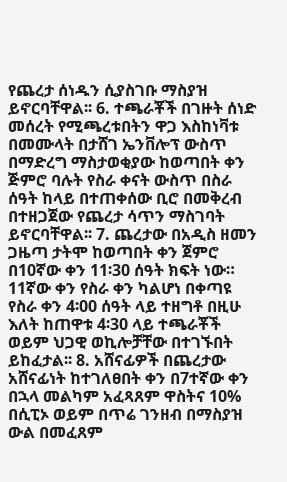የጨረታ ሰነዱን ሲያስገቡ ማስያዝ ይኖርባቸዋል፡፡ 6. ተጫራቾች በገዙት ሰነድ መሰረት የሚጫረቱበትን ዋጋ እስከነቫቱ በመሙላት በታሸገ ኤንቨሎፕ ውስጥ በማድረግ ማስታወቂያው ከወጣበት ቀን ጅምሮ ባሉት የስራ ቀናት ውስጥ በስራ ሰዓት ከላይ በተጠቀሰው ቢሮ በመቅረብ በተዘጋጀው የጨረታ ሳጥን ማስገባት ይኖርባቸዋል፡፡ 7. ጨረታው በአዲስ ዘመን ጋዜጣ ታትሞ ከወጣበት ቀን ጀምሮ በ10ኛው ቀን 11፡30 ሰዓት ክፍት ነው። 11ኛው ቀን የስራ ቀን ካልሆነ በቀጣዩ የስራ ቀን 4፡00 ሰዓት ላይ ተዘግቶ በዚሁ እለት ከጠዋቱ 4፡30 ላይ ተጫራቾች ወይም ህጋዊ ወኪሎቻቸው በተገኙበት ይከፈታል፡፡ 8. አሸናፊዎች በጨረታው አሸናፊነት ከተገለፀበት ቀን በ7ተኛው ቀን በኋላ መልካም አፈጻጸም ዋስትና 10% በሲፒኦ ወይም በጥሬ ገንዘብ በማስያዝ ውል በመፈጸም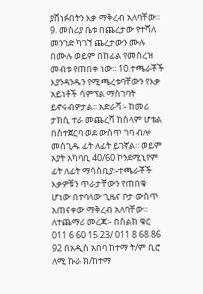ያሸነፉበትን እቃ ማቅረብ አለባቸው፡፡ 9. መስሪያ ቤቱ በጨረታው የተሻለ መንገድ ካገኘ ጨረታውን ሙሉ በሙሉ ወይም በከፊል የመሰረዝ መብቱ የጠበቀ ነው፡፡ 10.ተጫራቾች እያንዳንዱን የሚጫረቱባቸውን የእቃ አይነቶች ሳምፕል ማስገባት ይኖሩብዎታል፡፡ አድራሻ፡- ከመሪ ታክሲ ተራ መጨረሻ ከሰላም ሆቴል በስተጀርባ ወደ ውስጥ ገባ ብሎ መስጊዱ ፊት ለፊት ይገኛል፡፡ ወይም አያት አካባቢ 40/60 ኮንደሚኒየም ፊት ለፊት ማሳሰቢያ፡-ተጫራቾች እቃዎቹን ጥራታቸውን የጠበቁ ሆነው በተባላው ጊዜና ቦታ ውስጥ አጠናቀው ማቅረብ አለባቸው፡፡ ለተጨማሪ መረጃ፡- በስልክ ቁር 011 6 60 15 23/ 011 8 68 86 92 በአዲስ አበባ ከተማ ት/ም ቢሮ ለሚ ኩራ ክ/ከተማ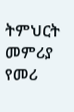ትምህርት መምሪያ የመሪ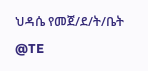ህዳሴ የመጀ/ደ/ት/ቤት @TE